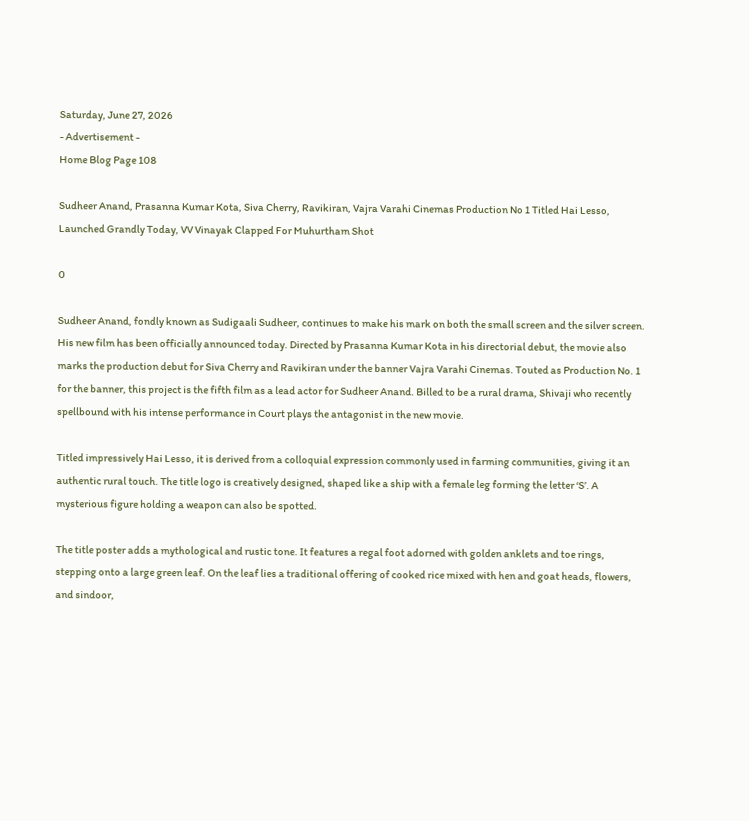Saturday, June 27, 2026
- Advertisement -
Home Blog Page 108

Sudheer Anand, Prasanna Kumar Kota, Siva Cherry, Ravikiran, Vajra Varahi Cinemas Production No 1 Titled Hai Lesso, Launched Grandly Today, VV Vinayak Clapped For Muhurtham Shot

0

Sudheer Anand, fondly known as Sudigaali Sudheer, continues to make his mark on both the small screen and the silver screen. His new film has been officially announced today. Directed by Prasanna Kumar Kota in his directorial debut, the movie also marks the production debut for Siva Cherry and Ravikiran under the banner Vajra Varahi Cinemas. Touted as Production No. 1 for the banner, this project is the fifth film as a lead actor for Sudheer Anand. Billed to be a rural drama, Shivaji who recently spellbound with his intense performance in Court plays the antagonist in the new movie.

Titled impressively Hai Lesso, it is derived from a colloquial expression commonly used in farming communities, giving it an authentic rural touch. The title logo is creatively designed, shaped like a ship with a female leg forming the letter ‘S’. A mysterious figure holding a weapon can also be spotted.

The title poster adds a mythological and rustic tone. It features a regal foot adorned with golden anklets and toe rings, stepping onto a large green leaf. On the leaf lies a traditional offering of cooked rice mixed with hen and goat heads, flowers, and sindoor,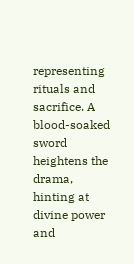representing rituals and sacrifice. A blood-soaked sword heightens the drama, hinting at divine power and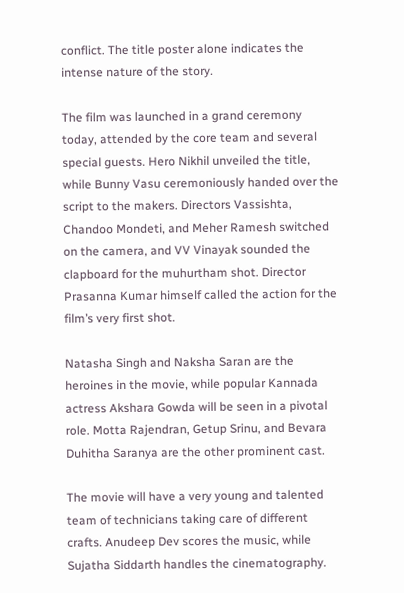conflict. The title poster alone indicates the intense nature of the story.

The film was launched in a grand ceremony today, attended by the core team and several special guests. Hero Nikhil unveiled the title, while Bunny Vasu ceremoniously handed over the script to the makers. Directors Vassishta, Chandoo Mondeti, and Meher Ramesh switched on the camera, and VV Vinayak sounded the clapboard for the muhurtham shot. Director Prasanna Kumar himself called the action for the film’s very first shot.

Natasha Singh and Naksha Saran are the heroines in the movie, while popular Kannada actress Akshara Gowda will be seen in a pivotal role. Motta Rajendran, Getup Srinu, and Bevara Duhitha Saranya are the other prominent cast.

The movie will have a very young and talented team of technicians taking care of different crafts. Anudeep Dev scores the music, while Sujatha Siddarth handles the cinematography.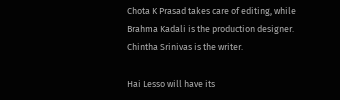Chota K Prasad takes care of editing, while Brahma Kadali is the production designer. Chintha Srinivas is the writer.

Hai Lesso will have its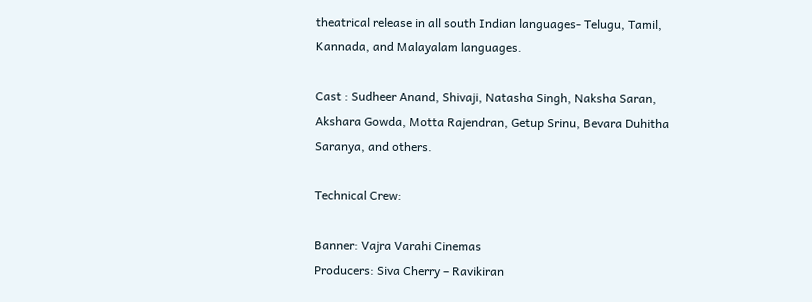theatrical release in all south Indian languages- Telugu, Tamil, Kannada, and Malayalam languages.

Cast : Sudheer Anand, Shivaji, Natasha Singh, Naksha Saran, Akshara Gowda, Motta Rajendran, Getup Srinu, Bevara Duhitha Saranya, and others.

Technical Crew:

Banner: Vajra Varahi Cinemas
Producers: Siva Cherry – Ravikiran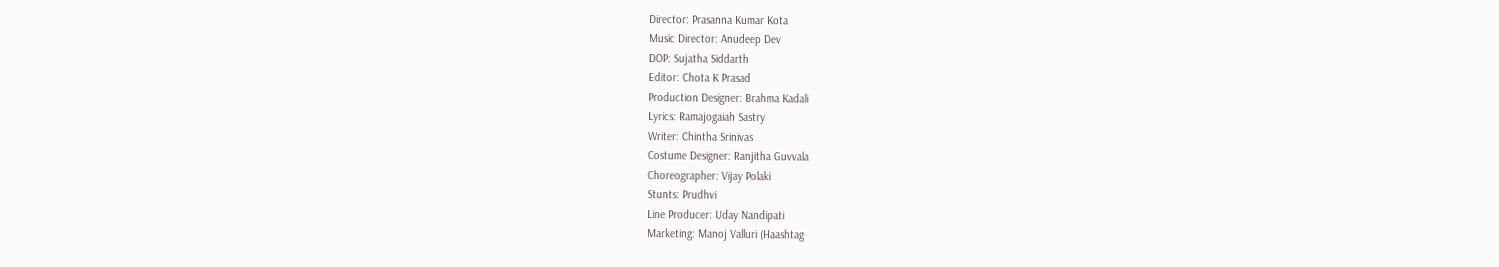Director: Prasanna Kumar Kota
Music Director: Anudeep Dev
DOP: Sujatha Siddarth
Editor: Chota K Prasad
Production Designer: Brahma Kadali
Lyrics: Ramajogaiah Sastry
Writer: Chintha Srinivas
Costume Designer: Ranjitha Guvvala
Choreographer: Vijay Polaki
Stunts: Prudhvi
Line Producer: Uday Nandipati
Marketing: Manoj Valluri (Haashtag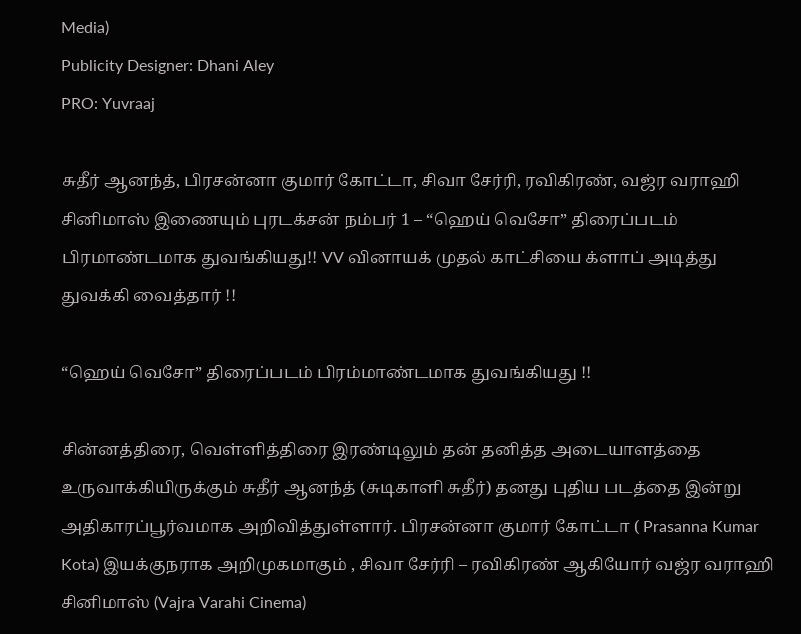Media)
Publicity Designer: Dhani Aley
PRO: Yuvraaj

சுதீர் ஆனந்த், பிரசன்னா குமார் கோட்டா, சிவா சேர்ரி, ரவிகிரண், வஜ்ர வராஹி சினிமாஸ் இணையும் புரடக்சன் நம்பர் 1 – “ஹெய் வெசோ” திரைப்படம் பிரமாண்டமாக துவங்கியது!! VV வினாயக் முதல் காட்சியை க்ளாப் அடித்து துவக்கி வைத்தார் !!

“ஹெய் வெசோ” திரைப்படம் பிரம்மாண்டமாக துவங்கியது !!

சின்னத்திரை, வெள்ளித்திரை இரண்டிலும் தன் தனித்த அடையாளத்தை உருவாக்கியிருக்கும் சுதீர் ஆனந்த் (சுடிகாளி சுதீர்) தனது புதிய படத்தை இன்று அதிகாரப்பூர்வமாக அறிவித்துள்ளார். பிரசன்னா குமார் கோட்டா ( Prasanna Kumar Kota) இயக்குநராக அறிமுகமாகும் , சிவா சேர்ரி – ரவிகிரண் ஆகியோர் வஜ்ர வராஹி சினிமாஸ் (Vajra Varahi Cinema)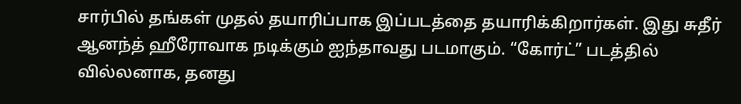சார்பில் தங்கள் முதல் தயாரிப்பாக இப்படத்தை தயாரிக்கிறார்கள். இது சுதீர் ஆனந்த் ஹீரோவாக நடிக்கும் ஐந்தாவது படமாகும். “கோர்ட்” படத்தில் வில்லனாக, தனது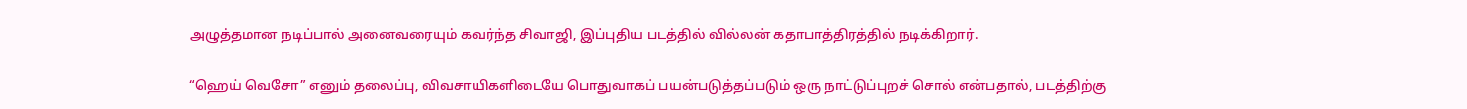அழுத்தமான நடிப்பால் அனைவரையும் கவர்ந்த சிவாஜி, இப்புதிய படத்தில் வில்லன் கதாபாத்திரத்தில் நடிக்கிறார்.

“ஹெய் வெசோ” எனும் தலைப்பு, விவசாயிகளிடையே பொதுவாகப் பயன்படுத்தப்படும் ஒரு நாட்டுப்புறச் சொல் என்பதால், படத்திற்கு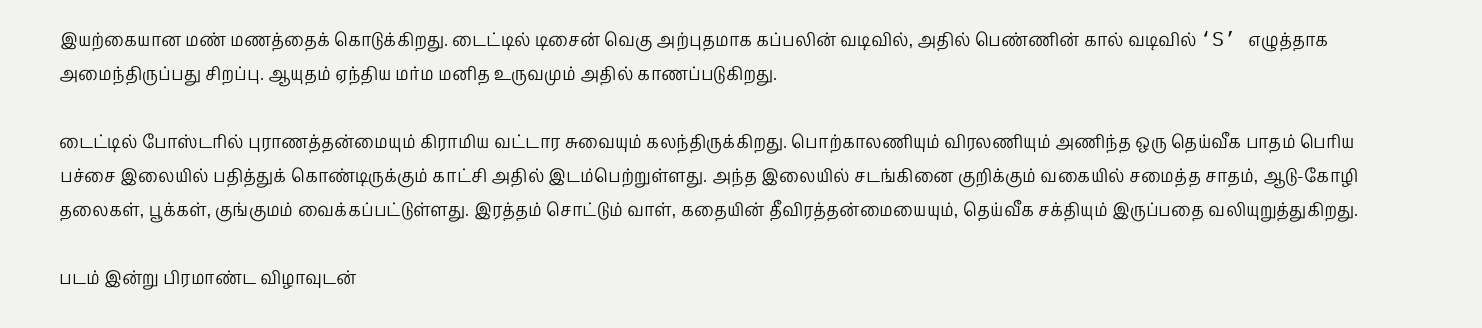இயற்கையான மண் மணத்தைக் கொடுக்கிறது. டைட்டில் டிசைன் வெகு அற்புதமாக கப்பலின் வடிவில், அதில் பெண்ணின் கால் வடிவில் ‘S’ எழுத்தாக அமைந்திருப்பது சிறப்பு. ஆயுதம் ஏந்திய மர்ம மனித உருவமும் அதில் காணப்படுகிறது.

டைட்டில் போஸ்டரில் புராணத்தன்மையும் கிராமிய வட்டார சுவையும் கலந்திருக்கிறது. பொற்காலணியும் விரலணியும் அணிந்த ஒரு தெய்வீக பாதம் பெரிய பச்சை இலையில் பதித்துக் கொண்டிருக்கும் காட்சி அதில் இடம்பெற்றுள்ளது. அந்த இலையில் சடங்கினை குறிக்கும் வகையில் சமைத்த சாதம், ஆடு-கோழி தலைகள், பூக்கள், குங்குமம் வைக்கப்பட்டுள்ளது. இரத்தம் சொட்டும் வாள், கதையின் தீவிரத்தன்மையையும், தெய்வீக சக்தியும் இருப்பதை வலியுறுத்துகிறது.

படம் இன்று பிரமாண்ட விழாவுடன்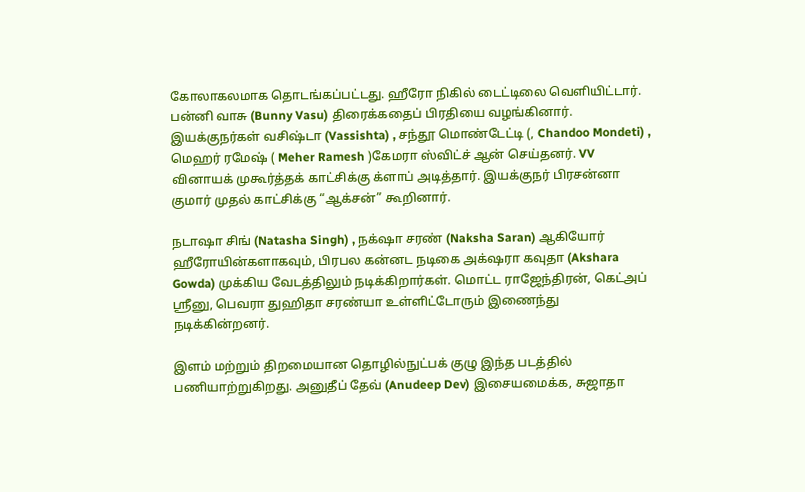கோலாகலமாக தொடங்கப்பட்டது. ஹீரோ நிகில் டைட்டிலை வெளியிட்டார். பன்னி வாசு (Bunny Vasu) திரைக்கதைப் பிரதியை வழங்கினார். இயக்குநர்கள் வசிஷ்டா (Vassishta) , சந்தூ மொண்டேட்டி (, Chandoo Mondeti) , மெஹர் ரமேஷ் ( Meher Ramesh )கேமரா ஸ்விட்ச் ஆன் செய்தனர். VV வினாயக் முகூர்த்தக் காட்சிக்கு க்ளாப் அடித்தார். இயக்குநர் பிரசன்னா குமார் முதல் காட்சிக்கு “ஆக்சன்” கூறினார்.

நடாஷா சிங் (Natasha Singh) , நக்‌ஷா சரண் (Naksha Saran) ஆகியோர் ஹீரோயின்களாகவும், பிரபல கன்னட நடிகை அக்‌ஷரா கவுதா (Akshara Gowda) முக்கிய வேடத்திலும் நடிக்கிறார்கள். மொட்ட ராஜேந்திரன், கெட்அப் ஸ்ரீனு, பெவரா துஹிதா சரண்யா உள்ளிட்டோரும் இணைந்து நடிக்கின்றனர்.

இளம் மற்றும் திறமையான தொழில்நுட்பக் குழு இந்த படத்தில் பணியாற்றுகிறது. அனுதீப் தேவ் (Anudeep Dev) இசையமைக்க, சுஜாதா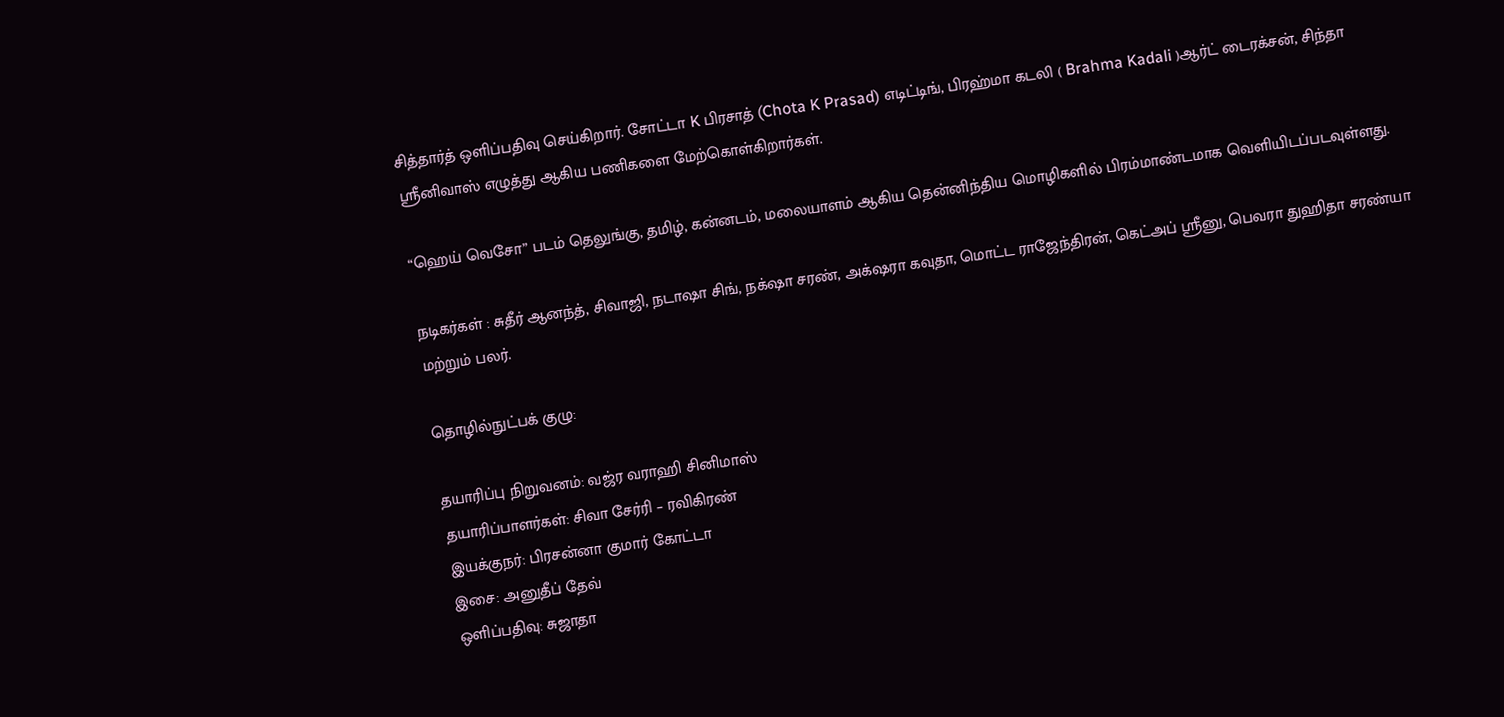சித்தார்த் ஒளிப்பதிவு செய்கிறார். சோட்டா K பிரசாத் (Chota K Prasad) எடிட்டிங், பிரஹ்மா கடலி ( Brahma Kadali )ஆர்ட் டைரக்சன், சிந்தா ஸ்ரீனிவாஸ் எழுத்து ஆகிய பணிகளை மேற்கொள்கிறார்கள்.

“ஹெய் வெசோ” படம் தெலுங்கு, தமிழ், கன்னடம், மலையாளம் ஆகிய தென்னிந்திய மொழிகளில் பிரம்மாண்டமாக வெளியிடப்படவுள்ளது.

நடிகர்கள் : சுதீர் ஆனந்த், சிவாஜி, நடாஷா சிங், நக்‌ஷா சரண், அக்‌ஷரா கவுதா, மொட்ட ராஜேந்திரன், கெட்அப் ஸ்ரீனு, பெவரா துஹிதா சரண்யா மற்றும் பலர்.

தொழில்நுட்பக் குழு:

தயாரிப்பு நிறுவனம்: வஜ்ர வராஹி சினிமாஸ்
தயாரிப்பாளர்கள்: சிவா சேர்ரி – ரவிகிரண்
இயக்குநர்: பிரசன்னா குமார் கோட்டா
இசை: அனுதீப் தேவ்
ஒளிப்பதிவு: சுஜாதா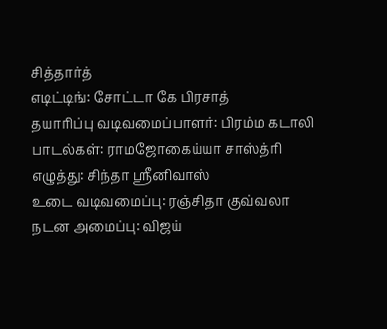சித்தார்த்
எடிட்டிங்: சோட்டா கே பிரசாத்
தயாரிப்பு வடிவமைப்பாளர்: பிரம்ம கடாலி
பாடல்கள்: ராமஜோகைய்யா சாஸ்த்ரி
எழுத்து: சிந்தா ஸ்ரீனிவாஸ்
உடை வடிவமைப்பு: ரஞ்சிதா குவ்வலா
நடன அமைப்பு: விஜய்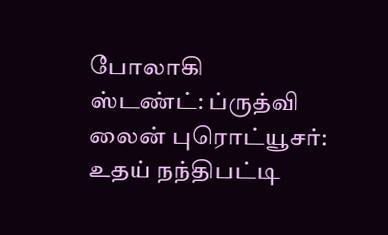போலாகி
ஸ்டண்ட்: ப்ருத்வி
லைன் புரொட்யூசர்: உதய் நந்திபட்டி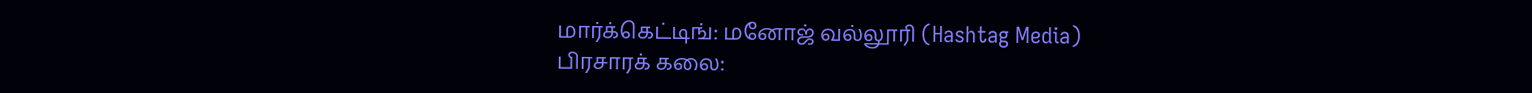மார்க்கெட்டிங்: மனோஜ் வல்லூரி (Hashtag Media)
பிரசாரக் கலை: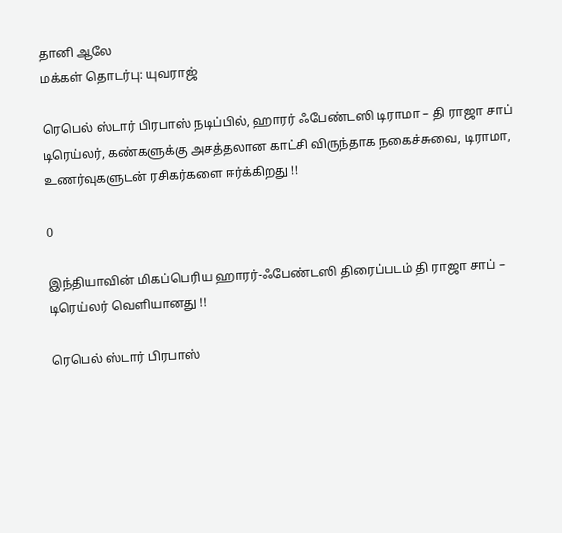தானி ஆலே
மக்கள் தொடர்பு: யுவராஜ்

ரெபெல் ஸ்டார் பிரபாஸ் நடிப்பில், ஹாரர் ஃபேண்டஸி டிராமா – தி ராஜா சாப் டிரெய்லர், கண்களுக்கு அசத்தலான காட்சி விருந்தாக நகைச்சுவை, டிராமா, உணர்வுகளுடன் ரசிகர்களை ஈர்க்கிறது !!

0

இந்தியாவின் மிகப்பெரிய ஹாரர்-ஃபேண்டஸி திரைப்படம் தி ராஜா சாப் – டிரெய்லர் வெளியானது !!

ரெபெல் ஸ்டார் பிரபாஸ்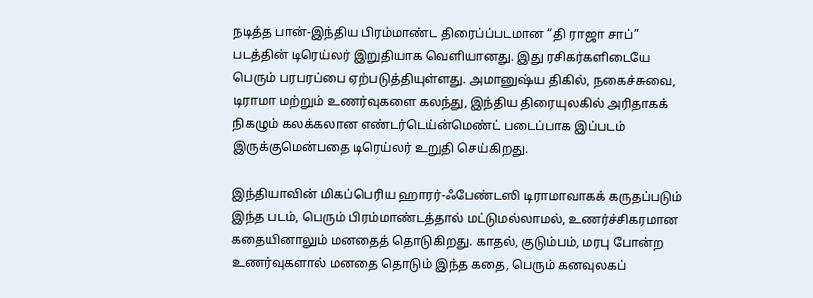நடித்த பான்-இந்திய பிரம்மாண்ட திரைப்ப்படமான “தி ராஜா சாப்” படத்தின் டிரெய்லர் இறுதியாக வெளியானது. இது ரசிகர்களிடையே பெரும் பரபரப்பை ஏற்படுத்தியுள்ளது. அமானுஷ்ய திகில், நகைச்சுவை, டிராமா மற்றும் உணர்வுகளை கலந்து, இந்திய திரையுலகில் அரிதாகக் நிகழும் கலக்கலான எண்டர்டெய்ன்மெண்ட் படைப்பாக இப்படம் இருக்குமென்பதை டிரெய்லர் உறுதி செய்கிறது.

இந்தியாவின் மிகப்பெரிய ஹாரர்-ஃபேண்டஸி டிராமாவாகக் கருதப்படும் இந்த படம், பெரும் பிரம்மாண்டத்தால் மட்டுமல்லாமல், உணர்ச்சிகரமான கதையினாலும் மனதைத் தொடுகிறது. காதல், குடும்பம், மரபு போன்ற உணர்வுகளால் மனதை தொடும் இந்த கதை, பெரும் கனவுலகப்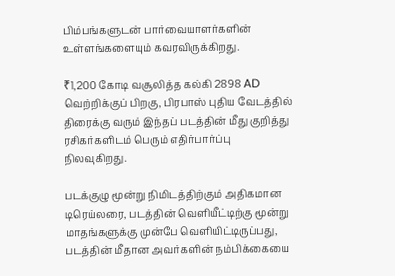பிம்பங்களுடன் பார்வையாளர்களின் உள்ளங்களையும் கவரவிருக்கிறது.

₹1,200 கோடி வசூலித்த கல்கி 2898 AD வெற்றிக்குப் பிறகு, பிரபாஸ் புதிய வேடத்தில் திரைக்கு வரும் இந்தப் படத்தின் மீது குறித்து ரசிகர்களிடம் பெரும் எதிர்பார்ப்பு நிலவுகிறது.

படக்குழு மூன்று நிமிடத்திற்கும் அதிகமான டிரெய்லரை, படத்தின் வெளியீட்டிற்கு மூன்று மாதங்களுக்கு முன்பே வெளியிட்டிருப்பது, படத்தின் மீதான அவர்களின் நம்பிக்கையை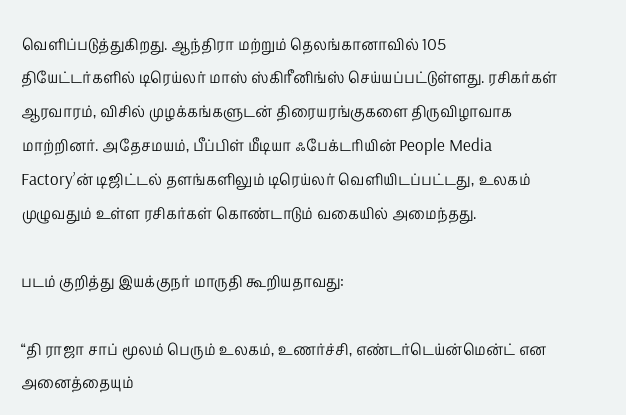வெளிப்படுத்துகிறது. ஆந்திரா மற்றும் தெலங்கானாவில் 105 தியேட்டர்களில் டிரெய்லர் மாஸ் ஸ்கிரீனிங்ஸ் செய்யப்பட்டுள்ளது. ரசிகர்கள் ஆரவாரம், விசில் முழக்கங்களுடன் திரையரங்குகளை திருவிழாவாக மாற்றினர். அதேசமயம், பீப்பிள் மீடியா ஃபேக்டரியின் People Media Factory’ன் டிஜிட்டல் தளங்களிலும் டிரெய்லர் வெளியிடப்பட்டது, உலகம் முழுவதும் உள்ள ரசிகர்கள் கொண்டாடும் வகையில் அமைந்தது.

படம் குறித்து இயக்குநர் மாருதி கூறியதாவது:

“தி ராஜா சாப் மூலம் பெரும் உலகம், உணர்ச்சி, எண்டர்டெய்ன்மென்ட் என அனைத்தையும்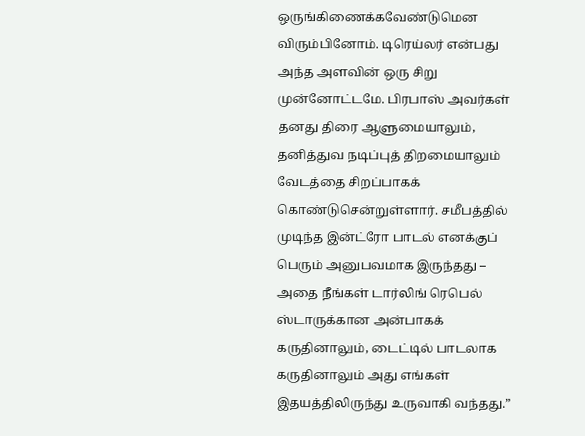ஒருங்கிணைக்கவேண்டுமென விரும்பினோம். டிரெய்லர் என்பது அந்த அளவின் ஒரு சிறு முன்னோட்டமே. பிரபாஸ் அவர்கள் தனது திரை ஆளுமையாலும், தனித்துவ நடிப்புத் திறமையாலும் வேடத்தை சிறப்பாகக் கொண்டுசென்றுள்ளார். சமீபத்தில் முடிந்த இன்ட்ரோ பாடல் எனக்குப் பெரும் அனுபவமாக இருந்தது – அதை நீங்கள் டார்லிங் ரெபெல் ஸ்டாருக்கான அன்பாகக் கருதினாலும், டைட்டில் பாடலாக கருதினாலும் அது எங்கள் இதயத்திலிருந்து உருவாகி வந்தது.”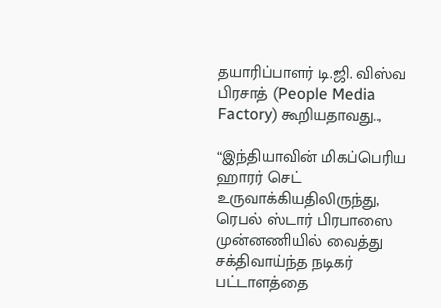தயாரிப்பாளர் டி.ஜி. விஸ்வ பிரசாத் (People Media Factory) கூறியதாவது..,

“இந்தியாவின் மிகப்பெரிய ஹாரர் செட் உருவாக்கியதிலிருந்து, ரெபல் ஸ்டார் பிரபாஸை முன்னணியில் வைத்து சக்திவாய்ந்த நடிகர் பட்டாளத்தை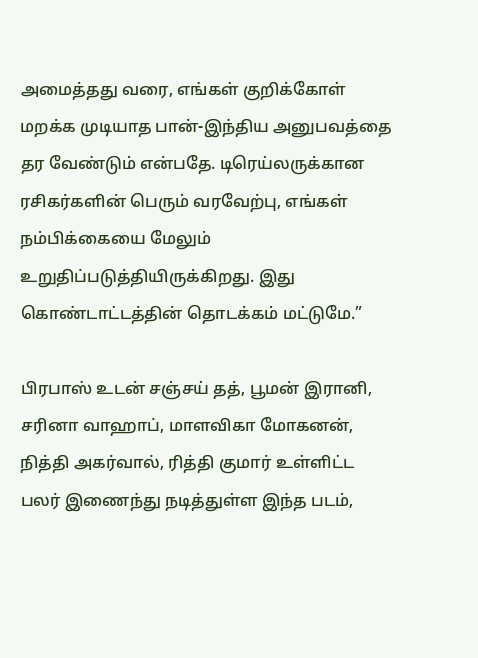அமைத்தது வரை, எங்கள் குறிக்கோள் மறக்க முடியாத பான்-இந்திய அனுபவத்தை தர வேண்டும் என்பதே. டிரெய்லருக்கான ரசிகர்களின் பெரும் வரவேற்பு, எங்கள் நம்பிக்கையை மேலும் உறுதிப்படுத்தியிருக்கிறது. இது கொண்டாட்டத்தின் தொடக்கம் மட்டுமே.”

பிரபாஸ் உடன் சஞ்சய் தத், பூமன் இரானி, சரினா வாஹாப், மாளவிகா மோகனன், நித்தி அகர்வால், ரித்தி குமார் உள்ளிட்ட பலர் இணைந்து நடித்துள்ள இந்த படம்,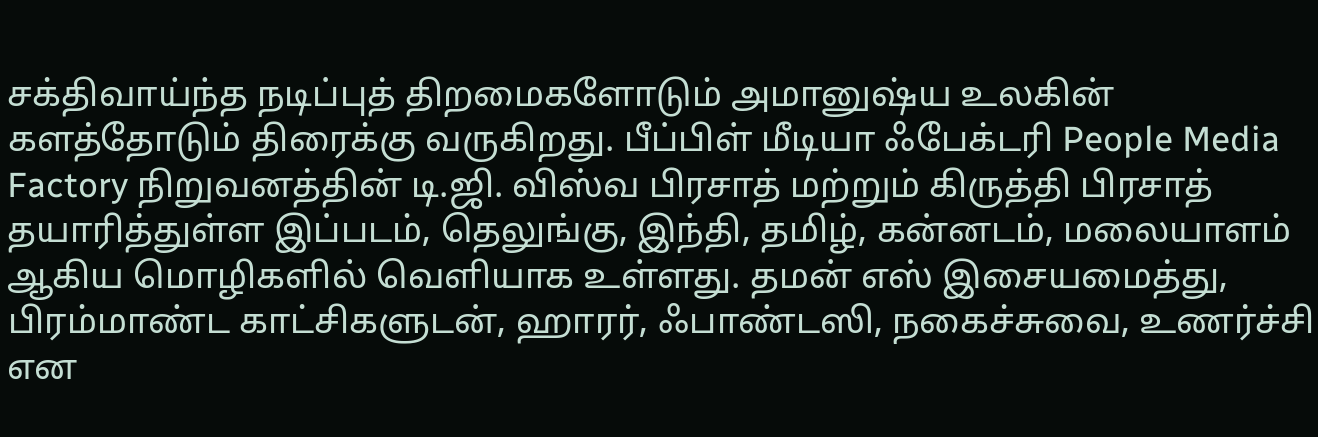சக்திவாய்ந்த நடிப்புத் திறமைகளோடும் அமானுஷ்ய உலகின் களத்தோடும் திரைக்கு வருகிறது. பீப்பிள் மீடியா ஃபேக்டரி People Media Factory நிறுவனத்தின் டி.ஜி. விஸ்வ பிரசாத் மற்றும் கிருத்தி பிரசாத் தயாரித்துள்ள இப்படம், தெலுங்கு, இந்தி, தமிழ், கன்னடம், மலையாளம் ஆகிய மொழிகளில் வெளியாக உள்ளது. தமன் எஸ் இசையமைத்து, பிரம்மாண்ட காட்சிகளுடன், ஹாரர், ஃபாண்டஸி, நகைச்சுவை, உணர்ச்சி என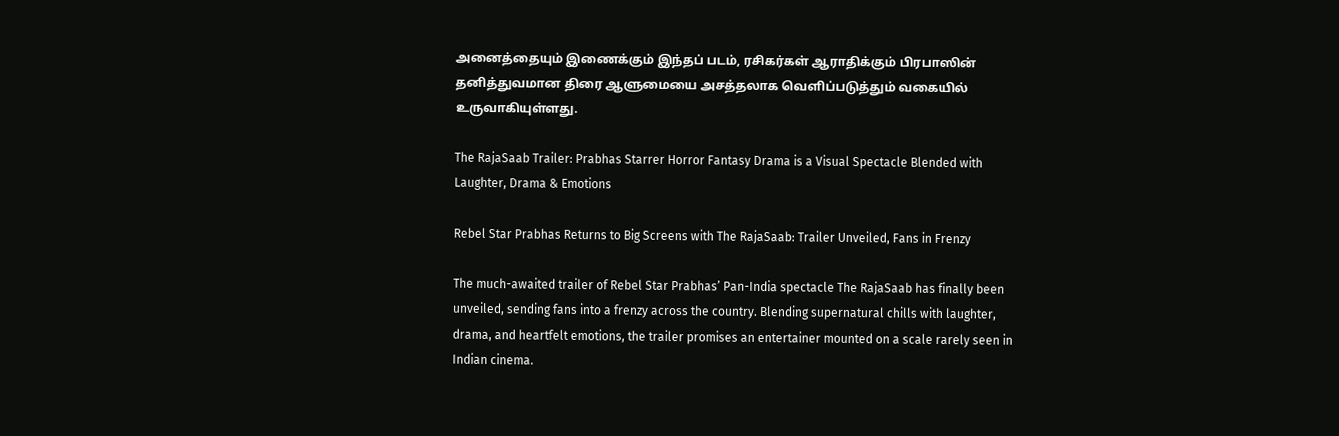அனைத்தையும் இணைக்கும் இந்தப் படம், ரசிகர்கள் ஆராதிக்கும் பிரபாஸின் தனித்துவமான திரை ஆளுமையை அசத்தலாக வெளிப்படுத்தும் வகையில் உருவாகியுள்ளது.

The RajaSaab Trailer: Prabhas Starrer Horror Fantasy Drama is a Visual Spectacle Blended with Laughter, Drama & Emotions

Rebel Star Prabhas Returns to Big Screens with The RajaSaab: Trailer Unveiled, Fans in Frenzy

The much-awaited trailer of Rebel Star Prabhas’ Pan-India spectacle The RajaSaab has finally been unveiled, sending fans into a frenzy across the country. Blending supernatural chills with laughter, drama, and heartfelt emotions, the trailer promises an entertainer mounted on a scale rarely seen in Indian cinema.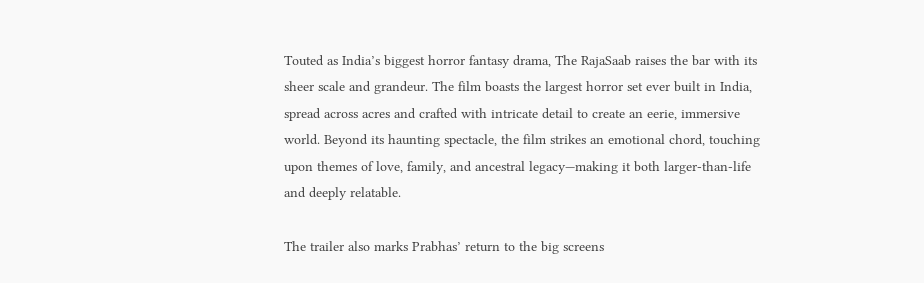Touted as India’s biggest horror fantasy drama, The RajaSaab raises the bar with its sheer scale and grandeur. The film boasts the largest horror set ever built in India, spread across acres and crafted with intricate detail to create an eerie, immersive world. Beyond its haunting spectacle, the film strikes an emotional chord, touching upon themes of love, family, and ancestral legacy—making it both larger-than-life and deeply relatable.

The trailer also marks Prabhas’ return to the big screens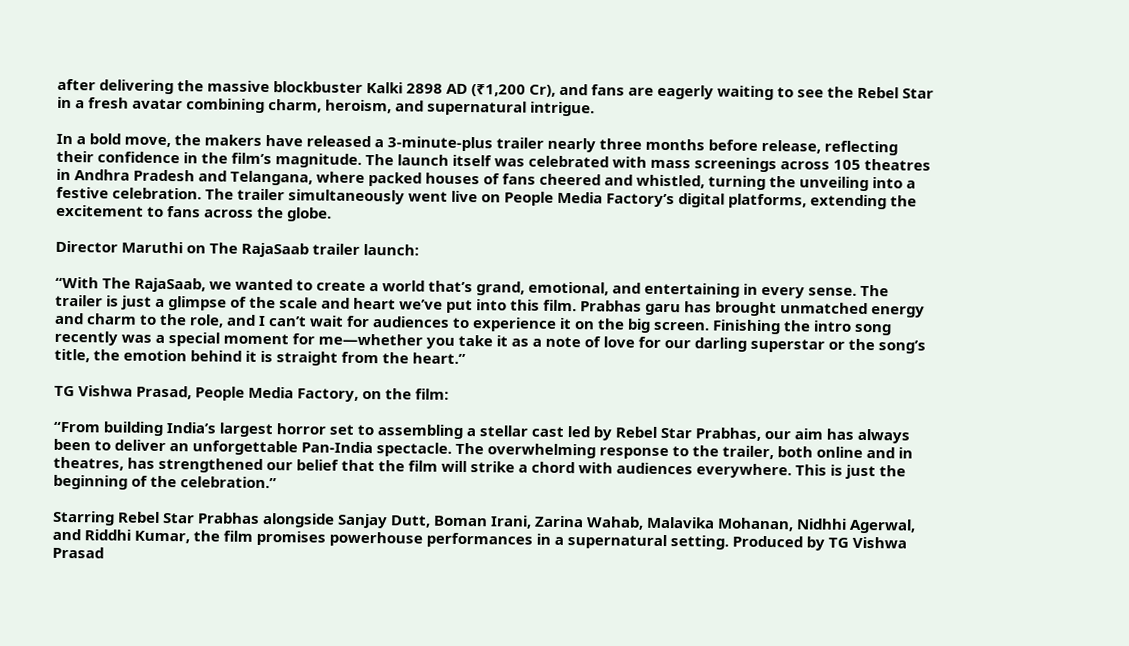after delivering the massive blockbuster Kalki 2898 AD (₹1,200 Cr), and fans are eagerly waiting to see the Rebel Star in a fresh avatar combining charm, heroism, and supernatural intrigue.

In a bold move, the makers have released a 3-minute-plus trailer nearly three months before release, reflecting their confidence in the film’s magnitude. The launch itself was celebrated with mass screenings across 105 theatres in Andhra Pradesh and Telangana, where packed houses of fans cheered and whistled, turning the unveiling into a festive celebration. The trailer simultaneously went live on People Media Factory’s digital platforms, extending the excitement to fans across the globe.

Director Maruthi on The RajaSaab trailer launch:

“With The RajaSaab, we wanted to create a world that’s grand, emotional, and entertaining in every sense. The trailer is just a glimpse of the scale and heart we’ve put into this film. Prabhas garu has brought unmatched energy and charm to the role, and I can’t wait for audiences to experience it on the big screen. Finishing the intro song recently was a special moment for me—whether you take it as a note of love for our darling superstar or the song’s title, the emotion behind it is straight from the heart.”

TG Vishwa Prasad, People Media Factory, on the film:

“From building India’s largest horror set to assembling a stellar cast led by Rebel Star Prabhas, our aim has always been to deliver an unforgettable Pan-India spectacle. The overwhelming response to the trailer, both online and in theatres, has strengthened our belief that the film will strike a chord with audiences everywhere. This is just the beginning of the celebration.”

Starring Rebel Star Prabhas alongside Sanjay Dutt, Boman Irani, Zarina Wahab, Malavika Mohanan, Nidhhi Agerwal, and Riddhi Kumar, the film promises powerhouse performances in a supernatural setting. Produced by TG Vishwa Prasad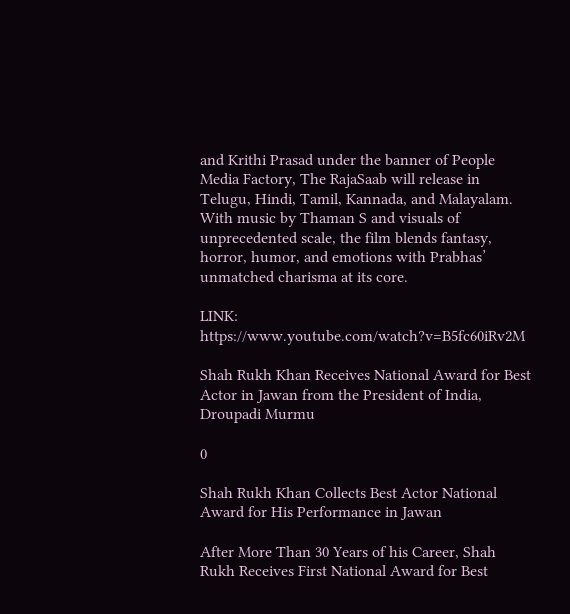and Krithi Prasad under the banner of People Media Factory, The RajaSaab will release in Telugu, Hindi, Tamil, Kannada, and Malayalam. With music by Thaman S and visuals of unprecedented scale, the film blends fantasy, horror, humor, and emotions with Prabhas’ unmatched charisma at its core.

LINK: https://www.youtube.com/watch?v=B5fc60iRv2M

Shah Rukh Khan Receives National Award for Best Actor in Jawan from the President of India, Droupadi Murmu

0

Shah Rukh Khan Collects Best Actor National Award for His Performance in Jawan

After More Than 30 Years of his Career, Shah Rukh Receives First National Award for Best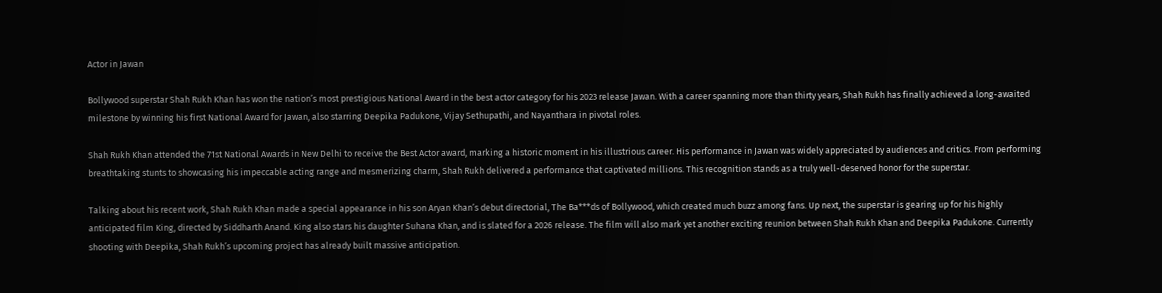Actor in Jawan

Bollywood superstar Shah Rukh Khan has won the nation’s most prestigious National Award in the best actor category for his 2023 release Jawan. With a career spanning more than thirty years, Shah Rukh has finally achieved a long-awaited milestone by winning his first National Award for Jawan, also starring Deepika Padukone, Vijay Sethupathi, and Nayanthara in pivotal roles.

Shah Rukh Khan attended the 71st National Awards in New Delhi to receive the Best Actor award, marking a historic moment in his illustrious career. His performance in Jawan was widely appreciated by audiences and critics. From performing breathtaking stunts to showcasing his impeccable acting range and mesmerizing charm, Shah Rukh delivered a performance that captivated millions. This recognition stands as a truly well-deserved honor for the superstar.

Talking about his recent work, Shah Rukh Khan made a special appearance in his son Aryan Khan’s debut directorial, The Ba***ds of Bollywood, which created much buzz among fans. Up next, the superstar is gearing up for his highly anticipated film King, directed by Siddharth Anand. King also stars his daughter Suhana Khan, and is slated for a 2026 release. The film will also mark yet another exciting reunion between Shah Rukh Khan and Deepika Padukone. Currently shooting with Deepika, Shah Rukh’s upcoming project has already built massive anticipation.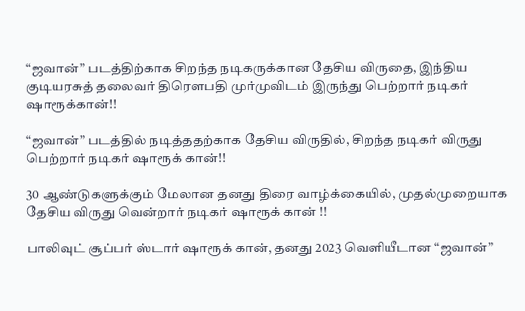“ஜவான்” படத்திற்காக சிறந்த நடிகருக்கான தேசிய விருதை, இந்திய குடியரசுத் தலைவர் திரௌபதி முர்முவிடம் இருந்து பெற்றார் நடிகர் ஷாரூக்கான்!!

“ஜவான்” படத்தில் நடித்ததற்காக தேசிய விருதில், சிறந்த நடிகர் விருது பெற்றார் நடிகர் ஷாரூக் கான்!!

30 ஆண்டுகளுக்கும் மேலான தனது திரை வாழ்க்கையில், முதல்முறையாக தேசிய விருது வென்றார் நடிகர் ஷாரூக் கான் !!

பாலிவுட் சூப்பர் ஸ்டார் ஷாரூக் கான், தனது 2023 வெளியீடான “ஜவான்”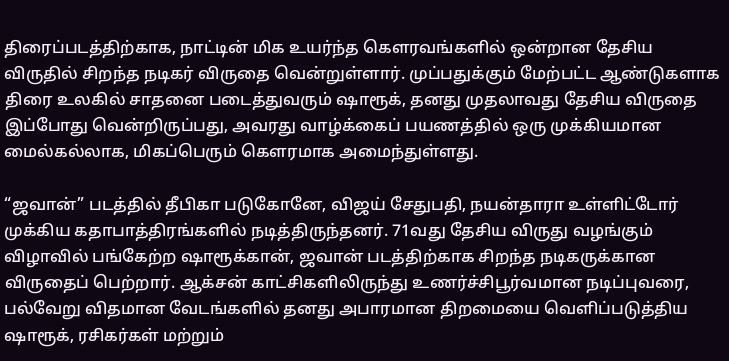திரைப்படத்திற்காக, நாட்டின் மிக உயர்ந்த கௌரவங்களில் ஒன்றான தேசிய விருதில் சிறந்த நடிகர் விருதை வென்றுள்ளார். முப்பதுக்கும் மேற்பட்ட ஆண்டுகளாக திரை உலகில் சாதனை படைத்துவரும் ஷாரூக், தனது முதலாவது தேசிய விருதை இப்போது வென்றிருப்பது, அவரது வாழ்க்கைப் பயணத்தில் ஒரு முக்கியமான மைல்கல்லாக, மிகப்பெரும் கௌரமாக அமைந்துள்ளது.

“ஜவான்” படத்தில் தீபிகா படுகோனே, விஜய் சேதுபதி, நயன்தாரா உள்ளிட்டோர் முக்கிய கதாபாத்திரங்களில் நடித்திருந்தனர். 71வது தேசிய விருது வழங்கும் விழாவில் பங்கேற்ற ஷாரூக்கான், ஜவான் படத்திற்காக சிறந்த நடிகருக்கான விருதைப் பெற்றார். ஆக்சன் காட்சிகளிலிருந்து உணர்ச்சிபூர்வமான நடிப்புவரை, பல்வேறு விதமான வேடங்களில் தனது அபாரமான திறமையை வெளிப்படுத்திய ஷாரூக், ரசிகர்கள் மற்றும்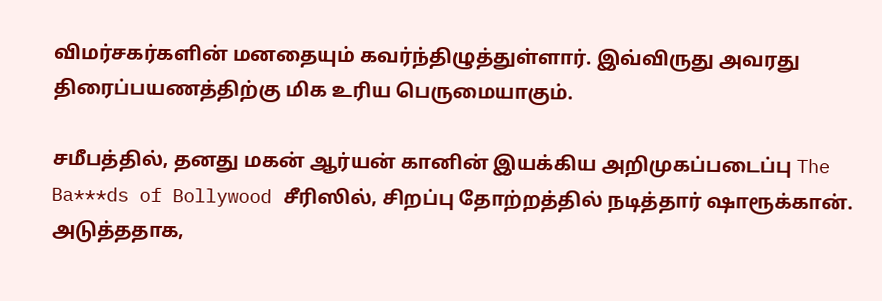விமர்சகர்களின் மனதையும் கவர்ந்திழுத்துள்ளார். இவ்விருது அவரது திரைப்பயணத்திற்கு மிக உரிய பெருமையாகும்.

சமீபத்தில், தனது மகன் ஆர்யன் கானின் இயக்கிய அறிமுகப்படைப்பு The Ba***ds of Bollywood சீரிஸில், சிறப்பு தோற்றத்தில் நடித்தார் ஷாரூக்கான். அடுத்ததாக,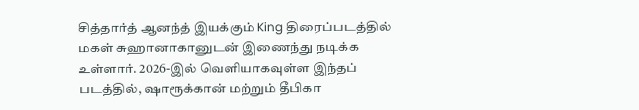சித்தார்த் ஆனந்த் இயக்கும் King திரைப்படத்தில் மகள் சுஹானாகானுடன் இணைந்து நடிக்க உள்ளார். 2026-இல் வெளியாகவுள்ள இந்தப் படத்தில், ஷாரூக்கான் மற்றும் தீபிகா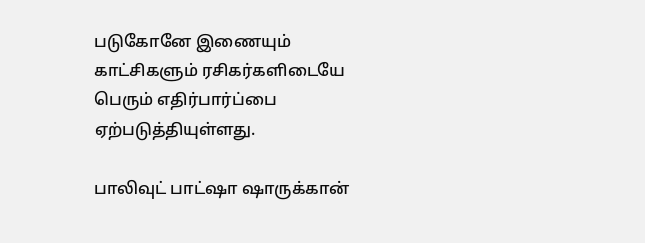படுகோனே இணையும் காட்சிகளும் ரசிகர்களிடையே பெரும் எதிர்பார்ப்பை ஏற்படுத்தியுள்ளது.

பாலிவுட் பாட்ஷா ஷாருக்கான்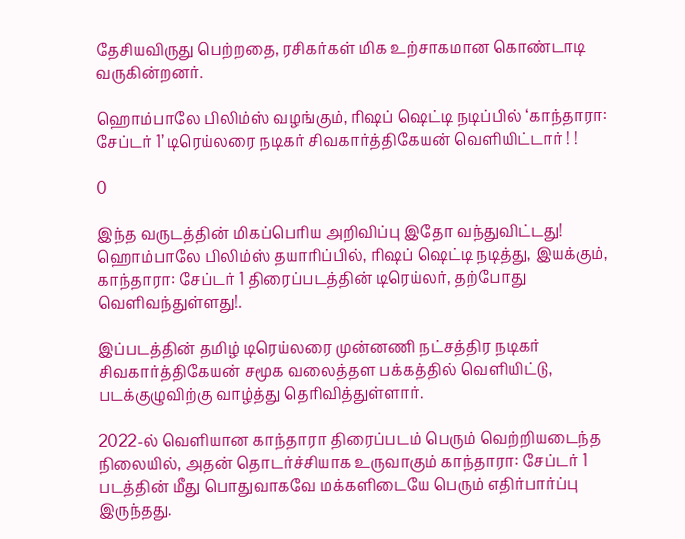தேசியவிருது பெற்றதை, ரசிகர்கள் மிக உற்சாகமான கொண்டாடி வருகின்றனர்.

ஹொம்பாலே பிலிம்ஸ் வழங்கும், ரிஷப் ஷெட்டி நடிப்பில் ‘காந்தாரா: சேப்டர் 1’ டிரெய்லரை நடிகர் சிவகார்த்திகேயன் வெளியிட்டார் ! !

0

இந்த வருடத்தின் மிகப்பெரிய அறிவிப்பு இதோ வந்துவிட்டது! ஹொம்பாலே பிலிம்ஸ் தயாரிப்பில், ரிஷப் ஷெட்டி நடித்து, இயக்கும், காந்தாரா: சேப்டர் 1 திரைப்படத்தின் டிரெய்லர், தற்போது வெளிவந்துள்ளது!.

இப்படத்தின் தமிழ் டிரெய்லரை முன்னணி நட்சத்திர நடிகர் சிவகார்த்திகேயன் சமூக வலைத்தள பக்கத்தில் வெளியிட்டு, படக்குழுவிற்கு வாழ்த்து தெரிவித்துள்ளார்.

2022-ல் வெளியான காந்தாரா திரைப்படம் பெரும் வெற்றியடைந்த நிலையில், அதன் தொடர்ச்சியாக உருவாகும் காந்தாரா: சேப்டர் 1 படத்தின் மீது பொதுவாகவே மக்களிடையே பெரும் எதிர்பார்ப்பு இருந்தது.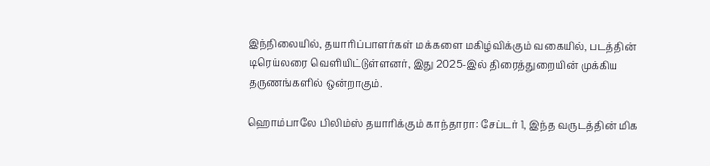இந்நிலையில், தயாரிப்பாளர்கள் மக்களை மகிழ்விக்கும் வகையில், படத்தின் டிரெய்லரை வெளியிட்டுள்ளனர், இது 2025-இல் திரைத்துறையின் முக்கிய தருணங்களில் ஒன்றாகும்.

ஹொம்பாலே பிலிம்ஸ் தயாரிக்கும் காந்தாரா: சேப்டர் 1, இந்த வருடத்தின் மிக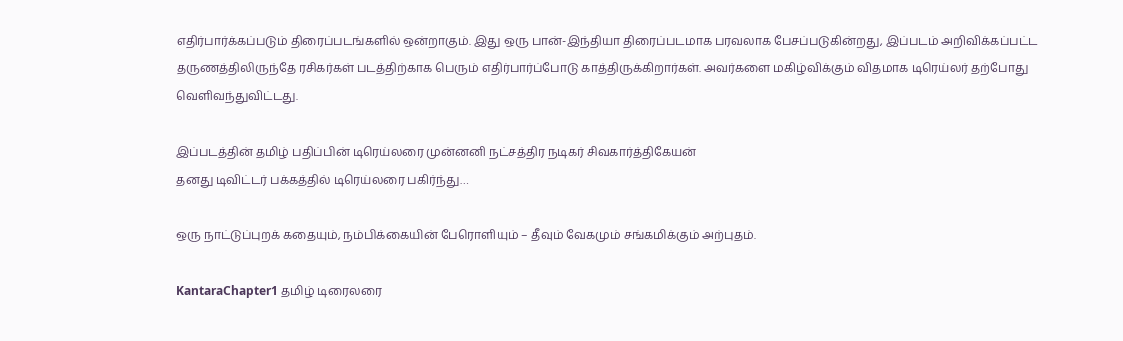எதிர்பார்க்கப்படும் திரைப்படங்களில் ஒன்றாகும். இது ஒரு பான்-இந்தியா திரைப்படமாக பரவலாக பேசப்படுகின்றது, இப்படம் அறிவிக்கப்பட்ட தருணத்திலிருந்தே ரசிகர்கள் படத்திற்காக பெரும் எதிர்பார்ப்போடு காத்திருக்கிறார்கள். அவர்களை மகிழ்விக்கும் விதமாக டிரெய்லர் தற்போது வெளிவந்துவிட்டது.

இப்படத்தின் தமிழ் பதிப்பின் டிரெய்லரை முன்னனி நட்சத்திர நடிகர் சிவகார்த்திகேயன்
தனது டிவிட்டர் பக்கத்தில் டிரெய்லரை பகிர்ந்து…

ஒரு நாட்டுப்புறக் கதையும், நம்பிக்கையின் பேரொளியும் – தீவும் வேகமும் சங்கமிக்கும் அற்புதம்.

KantaraChapter1 தமிழ் டிரைலரை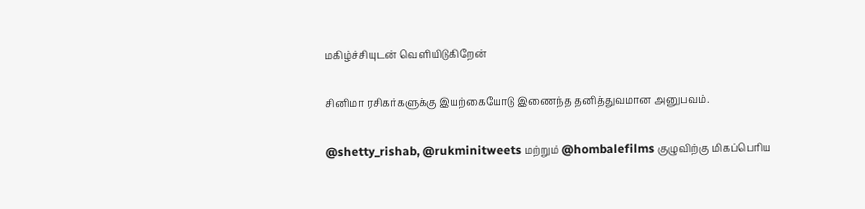மகிழ்ச்சியுடன் வெளியிடுகிறேன்

சினிமா ரசிகர்களுக்கு இயற்கையோடு இணைந்த தனித்துவமான அனுபவம்.

@shetty_rishab, @rukminitweets மற்றும் @hombalefilms குழுவிற்கு மிகப்பெரிய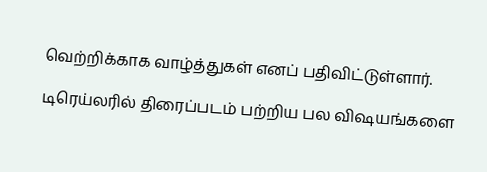வெற்றிக்காக வாழ்த்துகள் எனப் பதிவிட்டுள்ளார்.

டிரெய்லரில் திரைப்படம் பற்றிய பல விஷயங்களை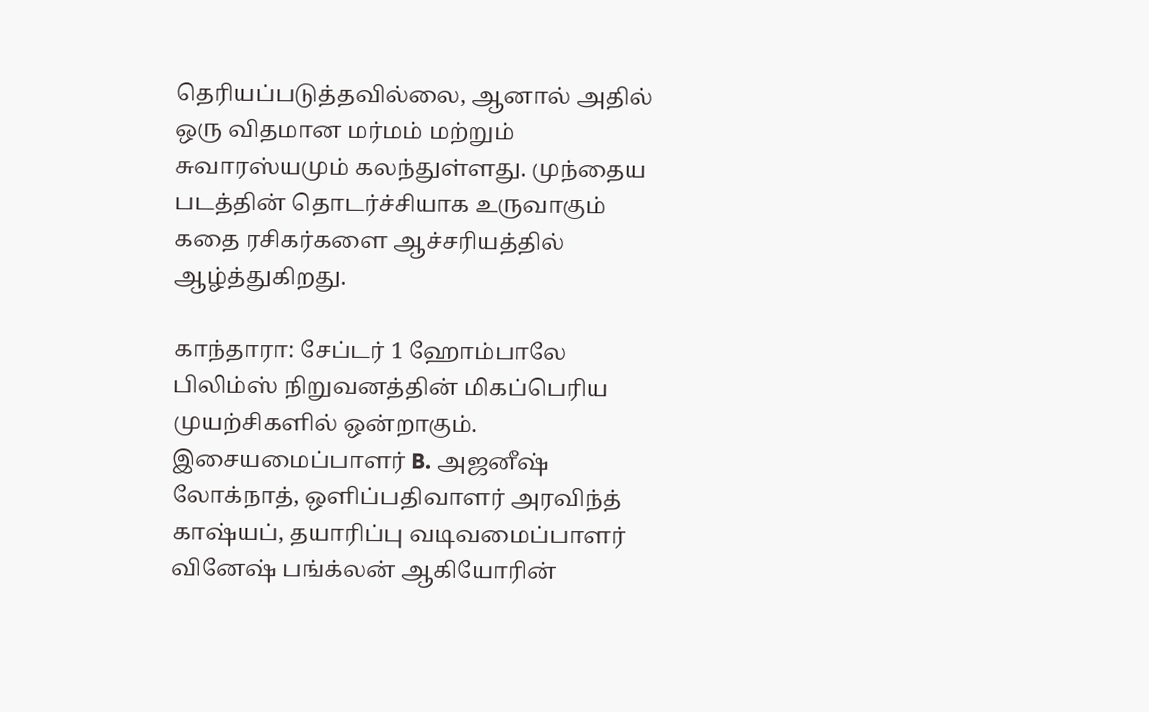தெரியப்படுத்தவில்லை, ஆனால் அதில் ஒரு விதமான மர்மம் மற்றும் சுவாரஸ்யமும் கலந்துள்ளது. முந்தைய படத்தின் தொடர்ச்சியாக உருவாகும் கதை ரசிகர்களை ஆச்சரியத்தில் ஆழ்த்துகிறது.

காந்தாரா: சேப்டர் 1 ஹோம்பாலே பிலிம்ஸ் நிறுவனத்தின் மிகப்பெரிய முயற்சிகளில் ஒன்றாகும். இசையமைப்பாளர் B. அஜனீஷ் லோக்நாத், ஒளிப்பதிவாளர் அரவிந்த் காஷ்யப், தயாரிப்பு வடிவமைப்பாளர் வினேஷ் பங்க்லன் ஆகியோரின்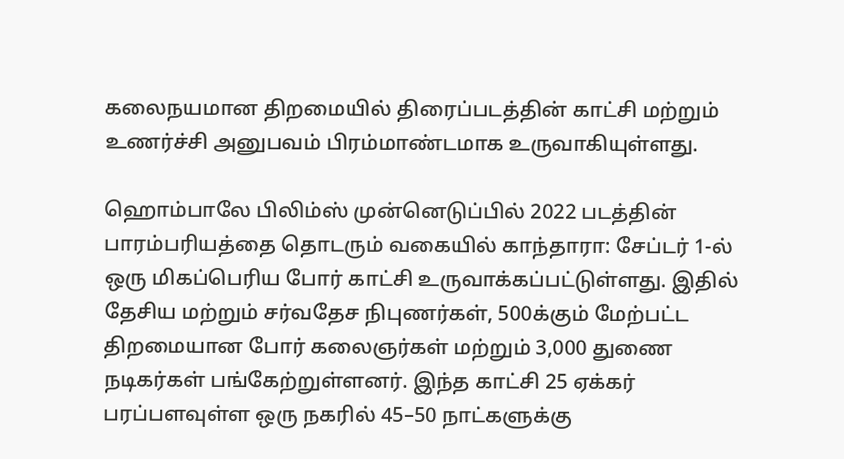கலைநயமான திறமையில் திரைப்படத்தின் காட்சி மற்றும் உணர்ச்சி அனுபவம் பிரம்மாண்டமாக உருவாகியுள்ளது.

ஹொம்பாலே பிலிம்ஸ் முன்னெடுப்பில் 2022 படத்தின் பாரம்பரியத்தை தொடரும் வகையில் காந்தாரா: சேப்டர் 1-ல் ஒரு மிகப்பெரிய போர் காட்சி உருவாக்கப்பட்டுள்ளது. இதில் தேசிய மற்றும் சர்வதேச நிபுணர்கள், 500க்கும் மேற்பட்ட திறமையான போர் கலைஞர்கள் மற்றும் 3,000 துணை நடிகர்கள் பங்கேற்றுள்ளனர். இந்த காட்சி 25 ஏக்கர் பரப்பளவுள்ள ஒரு நகரில் 45–50 நாட்களுக்கு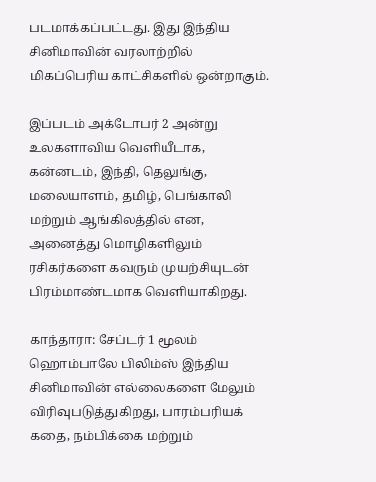படமாக்கப்பட்டது. இது இந்திய சினிமாவின் வரலாற்றில் மிகப்பெரிய காட்சிகளில் ஒன்றாகும்.

இப்படம் அக்டோபர் 2 அன்று உலகளாவிய வெளியீடாக, கன்னடம், இந்தி, தெலுங்கு, மலையாளம், தமிழ், பெங்காலி மற்றும் ஆங்கிலத்தில் என, அனைத்து மொழிகளிலும் ரசிகர்களை கவரும் முயற்சியுடன் பிரம்மாண்டமாக வெளியாகிறது.

காந்தாரா: சேப்டர் 1 மூலம் ஹொம்பாலே பிலிம்ஸ் இந்திய சினிமாவின் எல்லைகளை மேலும் விரிவுபடுத்துகிறது, பாரம்பரியக் கதை, நம்பிக்கை மற்றும்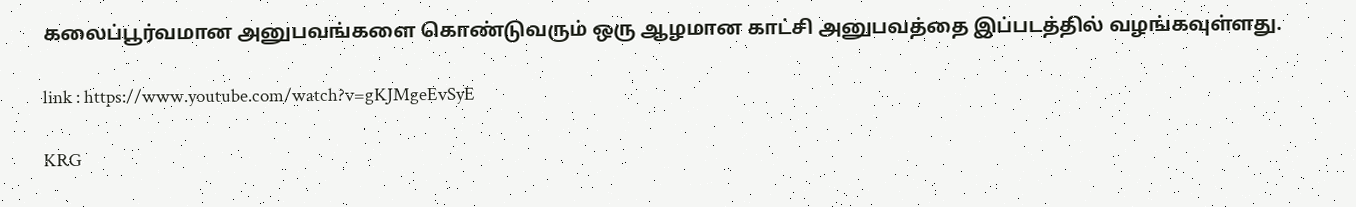கலைப்பூர்வமான அனுபவங்களை கொண்டுவரும் ஒரு ஆழமான காட்சி அனுபவத்தை இப்படத்தில் வழங்கவுள்ளது.

link : https://www.youtube.com/watch?v=gKJMgeEvSyE

KRG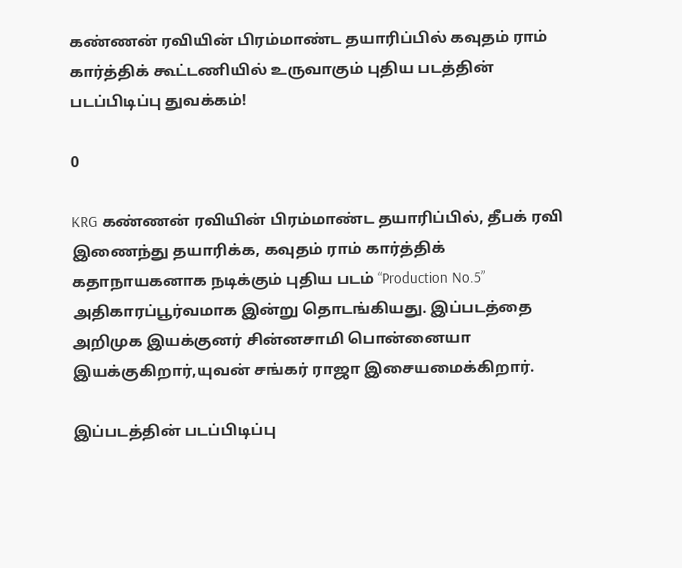கண்ணன் ரவியின் பிரம்மாண்ட தயாரிப்பில் கவுதம் ராம் கார்த்திக் கூட்டணியில் உருவாகும் புதிய படத்தின் படப்பிடிப்பு துவக்கம்!

0

KRG கண்ணன் ரவியின் பிரம்மாண்ட தயாரிப்பில், தீபக் ரவி இணைந்து தயாரிக்க, கவுதம் ராம் கார்த்திக் கதாநாயகனாக நடிக்கும் புதிய படம் “Production No.5” அதிகாரப்பூர்வமாக இன்று தொடங்கியது. இப்படத்தை அறிமுக இயக்குனர் சின்னசாமி பொன்னையா இயக்குகிறார்,யுவன் சங்கர் ராஜா இசையமைக்கிறார்.

இப்படத்தின் படப்பிடிப்பு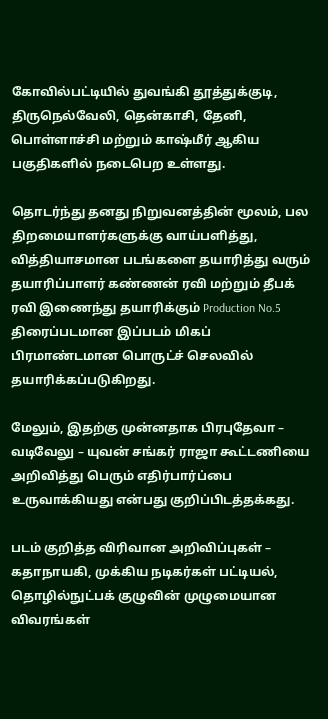கோவில்பட்டியில் துவங்கி தூத்துக்குடி, திருநெல்வேலி, தென்காசி, தேனி, பொள்ளாச்சி மற்றும் காஷ்மீர் ஆகிய பகுதிகளில் நடைபெற உள்ளது.

தொடர்ந்து தனது நிறுவனத்தின் மூலம், பல திறமையாளர்களுக்கு வாய்பளித்து, வித்தியாசமான படங்களை தயாரித்து வரும் தயாரிப்பாளர் கண்ணன் ரவி மற்றும் தீபக் ரவி இணைந்து தயாரிக்கும் Production No.5 திரைப்படமான இப்படம் மிகப் பிரமாண்டமான பொருட்ச் செலவில் தயாரிக்கப்படுகிறது.

மேலும், இதற்கு முன்னதாக பிரபுதேவா – வடிவேலு – யுவன் சங்கர் ராஜா கூட்டணியை அறிவித்து பெரும் எதிர்பார்ப்பை உருவாக்கியது என்பது குறிப்பிடத்தக்கது.

படம் குறித்த விரிவான அறிவிப்புகள் – கதாநாயகி, முக்கிய நடிகர்கள் பட்டியல், தொழில்நுட்பக் குழுவின் முழுமையான விவரங்கள்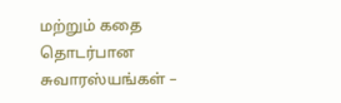மற்றும் கதை தொடர்பான சுவாரஸ்யங்கள் –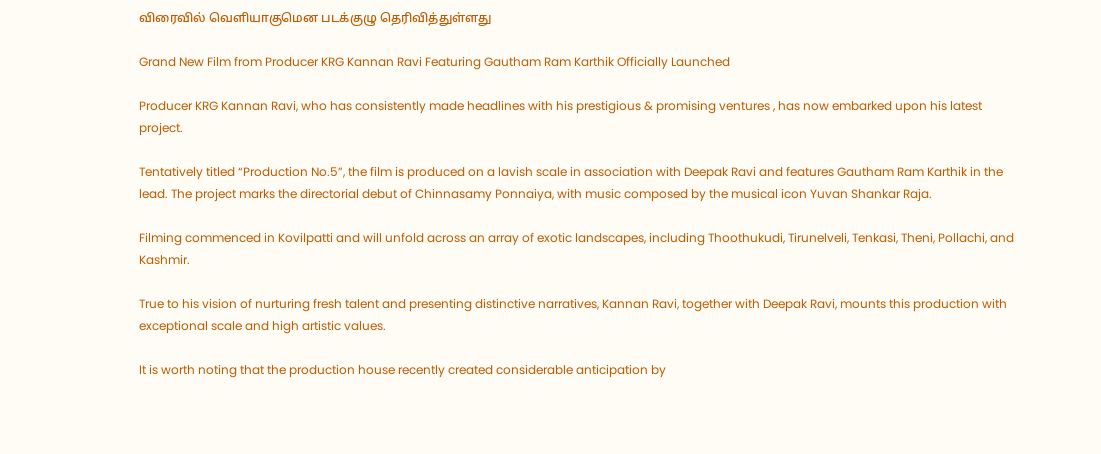விரைவில் வெளியாகுமென படக்குழு தெரிவித்துள்ளது

Grand New Film from Producer KRG Kannan Ravi Featuring Gautham Ram Karthik Officially Launched

Producer KRG Kannan Ravi, who has consistently made headlines with his prestigious & promising ventures , has now embarked upon his latest project.

Tentatively titled “Production No.5”, the film is produced on a lavish scale in association with Deepak Ravi and features Gautham Ram Karthik in the lead. The project marks the directorial debut of Chinnasamy Ponnaiya, with music composed by the musical icon Yuvan Shankar Raja.

Filming commenced in Kovilpatti and will unfold across an array of exotic landscapes, including Thoothukudi, Tirunelveli, Tenkasi, Theni, Pollachi, and Kashmir.

True to his vision of nurturing fresh talent and presenting distinctive narratives, Kannan Ravi, together with Deepak Ravi, mounts this production with exceptional scale and high artistic values.

It is worth noting that the production house recently created considerable anticipation by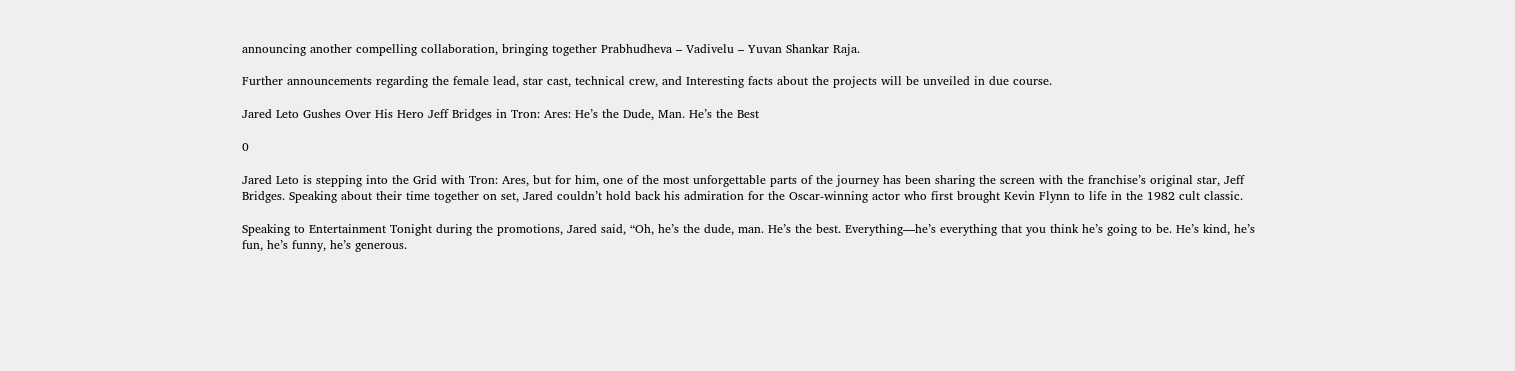announcing another compelling collaboration, bringing together Prabhudheva – Vadivelu – Yuvan Shankar Raja.

Further announcements regarding the female lead, star cast, technical crew, and Interesting facts about the projects will be unveiled in due course.

Jared Leto Gushes Over His Hero Jeff Bridges in Tron: Ares: He’s the Dude, Man. He’s the Best

0

Jared Leto is stepping into the Grid with Tron: Ares, but for him, one of the most unforgettable parts of the journey has been sharing the screen with the franchise’s original star, Jeff Bridges. Speaking about their time together on set, Jared couldn’t hold back his admiration for the Oscar-winning actor who first brought Kevin Flynn to life in the 1982 cult classic.

Speaking to Entertainment Tonight during the promotions, Jared said, “Oh, he’s the dude, man. He’s the best. Everything—he’s everything that you think he’s going to be. He’s kind, he’s fun, he’s funny, he’s generous.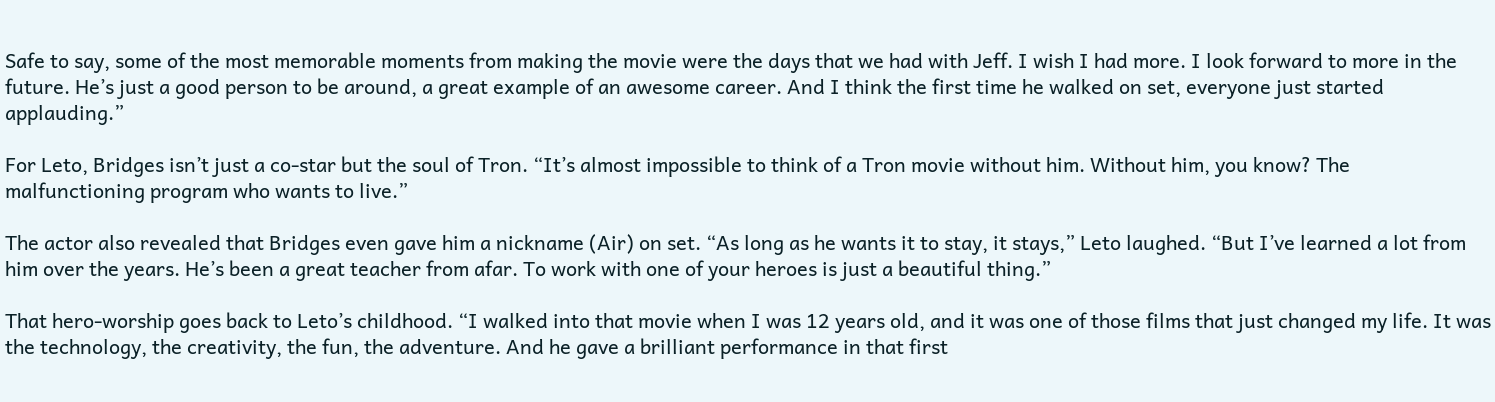Safe to say, some of the most memorable moments from making the movie were the days that we had with Jeff. I wish I had more. I look forward to more in the future. He’s just a good person to be around, a great example of an awesome career. And I think the first time he walked on set, everyone just started applauding.”

For Leto, Bridges isn’t just a co-star but the soul of Tron. “It’s almost impossible to think of a Tron movie without him. Without him, you know? The malfunctioning program who wants to live.”

The actor also revealed that Bridges even gave him a nickname (Air) on set. “As long as he wants it to stay, it stays,” Leto laughed. “But I’ve learned a lot from him over the years. He’s been a great teacher from afar. To work with one of your heroes is just a beautiful thing.”

That hero-worship goes back to Leto’s childhood. “I walked into that movie when I was 12 years old, and it was one of those films that just changed my life. It was the technology, the creativity, the fun, the adventure. And he gave a brilliant performance in that first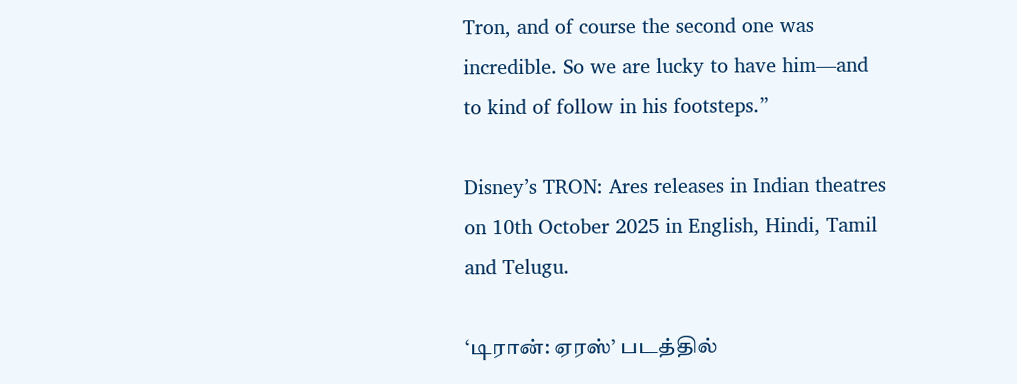Tron, and of course the second one was incredible. So we are lucky to have him—and to kind of follow in his footsteps.”

Disney’s TRON: Ares releases in Indian theatres on 10th October 2025 in English, Hindi, Tamil and Telugu.

‘டிரான்: ஏரஸ்’ படத்தில்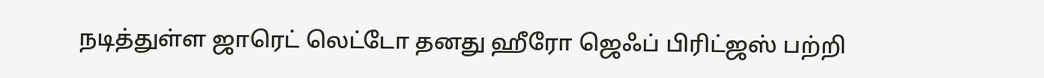நடித்துள்ள ஜாரெட் லெட்டோ தனது ஹீரோ ஜெஃப் பிரிட்ஜஸ் பற்றி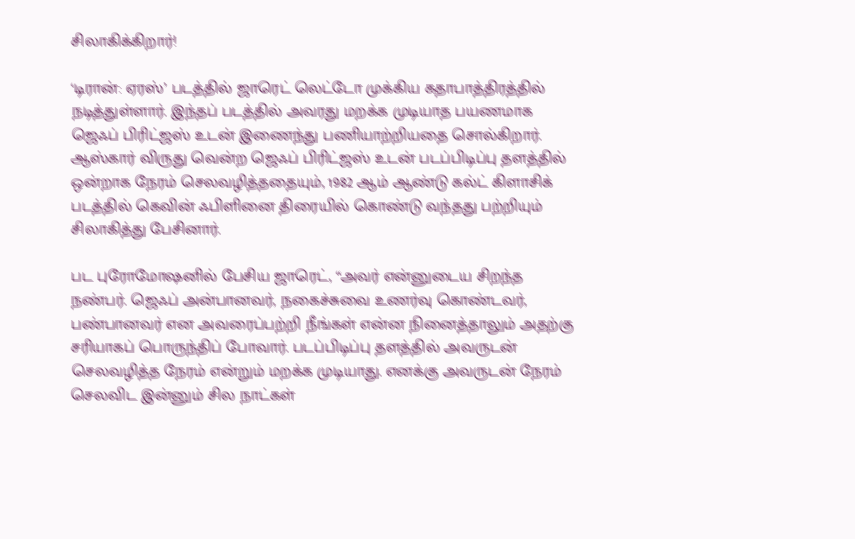சிலாகிக்கிறார்!

‘டிரான்: ஏரஸ்’ படத்தில் ஜாரெட் லெட்டோ முக்கிய கதாபாத்திரத்தில் நடித்துள்ளார். இந்தப் படத்தில் அவரது மறக்க முடியாத பயணமாக ஜெஃப் பிரிட்ஜஸ் உடன் இணைந்து பணியாற்றியதை சொல்கிறார். ஆஸ்கார் விருது வென்ற ஜெஃப் பிரிட்ஜஸ் உடன் படப்பிடிப்பு தளத்தில் ஒன்றாக நேரம் செலவழித்ததையும், 1982 ஆம் ஆண்டு கல்ட் கிளாசிக் படத்தில் கெவின் ஃபிளினை திரையில் கொண்டு வந்தது பற்றியும் சிலாகித்து பேசினார்.

பட புரோமோஷனில் பேசிய ஜாரெட், “அவர் என்னுடைய சிறந்த நண்பர். ஜெஃப் அன்பானவர், நகைச்சுவை உணர்வு கொண்டவர், பண்பானவர் என அவரைப்பற்றி நீங்கள் என்ன நினைத்தாலும் அதற்கு சரியாகப் பொருந்திப் போவார். படப்பிடிப்பு தளத்தில் அவருடன் செலவழித்த நேரம் என்றும் மறக்க முடியாது. எனக்கு அவருடன் நேரம் செலவிட இன்னும் சில நாட்கள்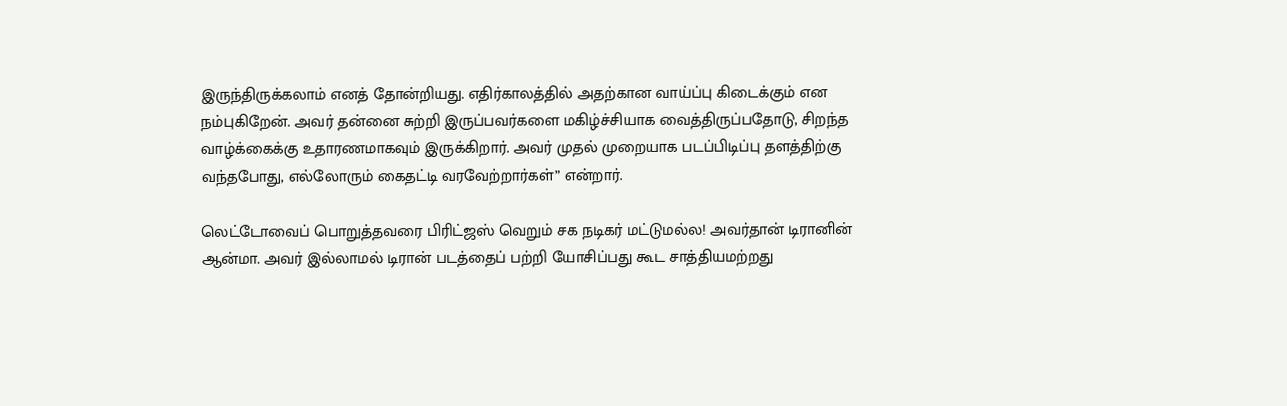இருந்திருக்கலாம் எனத் தோன்றியது. எதிர்காலத்தில் அதற்கான வாய்ப்பு கிடைக்கும் என நம்புகிறேன். அவர் தன்னை சுற்றி இருப்பவர்களை மகிழ்ச்சியாக வைத்திருப்பதோடு, சிறந்த வாழ்க்கைக்கு உதாரணமாகவும் இருக்கிறார். அவர் முதல் முறையாக படப்பிடிப்பு தளத்திற்கு வந்தபோது, எல்லோரும் கைதட்டி வரவேற்றார்கள்” என்றார்.

லெட்டோவைப் பொறுத்தவரை பிரிட்ஜஸ் வெறும் சக நடிகர் மட்டுமல்ல! அவர்தான் டிரானின் ஆன்மா. அவர் இல்லாமல் டிரான் படத்தைப் பற்றி யோசிப்பது கூட சாத்தியமற்றது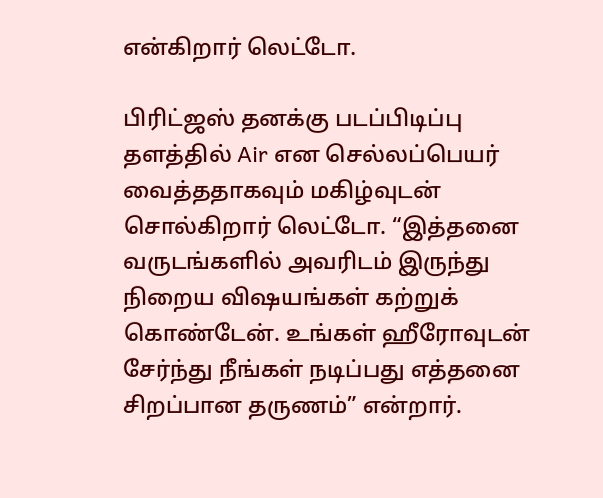என்கிறார் லெட்டோ.

பிரிட்ஜஸ் தனக்கு படப்பிடிப்பு தளத்தில் Air என செல்லப்பெயர் வைத்ததாகவும் மகிழ்வுடன் சொல்கிறார் லெட்டோ. “இத்தனை வருடங்களில் அவரிடம் இருந்து நிறைய விஷயங்கள் கற்றுக் கொண்டேன். உங்கள் ஹீரோவுடன் சேர்ந்து நீங்கள் நடிப்பது எத்தனை சிறப்பான தருணம்” என்றார்.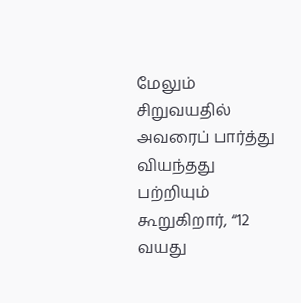மேலும் சிறுவயதில் அவரைப் பார்த்து வியந்தது பற்றியும் கூறுகிறார், “12 வயது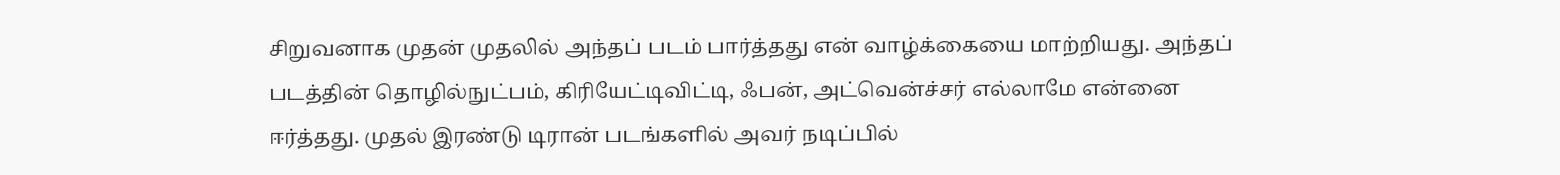சிறுவனாக முதன் முதலில் அந்தப் படம் பார்த்தது என் வாழ்க்கையை மாற்றியது. அந்தப் படத்தின் தொழில்நுட்பம், கிரியேட்டிவிட்டி, ஃபன், அட்வென்ச்சர் எல்லாமே என்னை ஈர்த்தது. முதல் இரண்டு டிரான் படங்களில் அவர் நடிப்பில்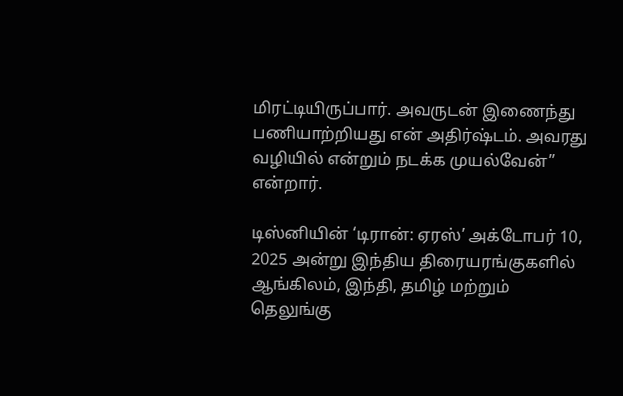மிரட்டியிருப்பார். அவருடன் இணைந்து பணியாற்றியது என் அதிர்ஷ்டம். அவரது வழியில் என்றும் நடக்க முயல்வேன்” என்றார்.

டிஸ்னியின் ‘டிரான்: ஏரஸ்’ அக்டோபர் 10, 2025 அன்று இந்திய திரையரங்குகளில் ஆங்கிலம், இந்தி, தமிழ் மற்றும் தெலுங்கு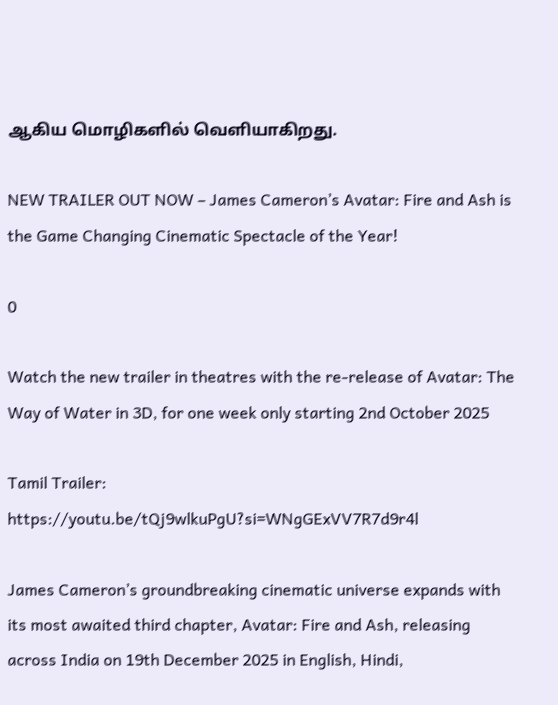ஆகிய மொழிகளில் வெளியாகிறது.

NEW TRAILER OUT NOW – James Cameron’s Avatar: Fire and Ash is the Game Changing Cinematic Spectacle of the Year!

0

Watch the new trailer in theatres with the re-release of Avatar: The Way of Water in 3D, for one week only starting 2nd October 2025

Tamil Trailer: https://youtu.be/tQj9wlkuPgU?si=WNgGExVV7R7d9r4l

James Cameron’s groundbreaking cinematic universe expands with its most awaited third chapter, Avatar: Fire and Ash, releasing across India on 19th December 2025 in English, Hindi,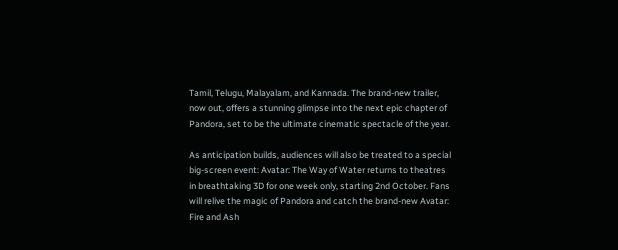Tamil, Telugu, Malayalam, and Kannada. The brand-new trailer, now out, offers a stunning glimpse into the next epic chapter of Pandora, set to be the ultimate cinematic spectacle of the year.

As anticipation builds, audiences will also be treated to a special big-screen event: Avatar: The Way of Water returns to theatres in breathtaking 3D for one week only, starting 2nd October. Fans will relive the magic of Pandora and catch the brand-new Avatar: Fire and Ash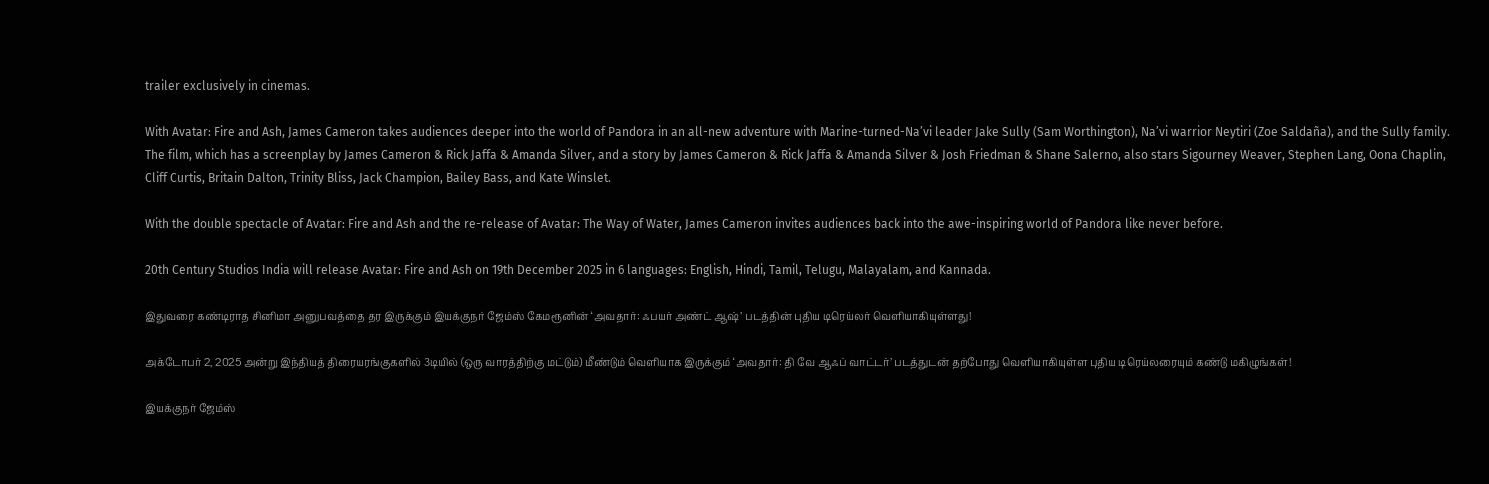trailer exclusively in cinemas.

With Avatar: Fire and Ash, James Cameron takes audiences deeper into the world of Pandora in an all-new adventure with Marine-turned-Na’vi leader Jake Sully (Sam Worthington), Na’vi warrior Neytiri (Zoe Saldaña), and the Sully family. The film, which has a screenplay by James Cameron & Rick Jaffa & Amanda Silver, and a story by James Cameron & Rick Jaffa & Amanda Silver & Josh Friedman & Shane Salerno, also stars Sigourney Weaver, Stephen Lang, Oona Chaplin, Cliff Curtis, Britain Dalton, Trinity Bliss, Jack Champion, Bailey Bass, and Kate Winslet.

With the double spectacle of Avatar: Fire and Ash and the re-release of Avatar: The Way of Water, James Cameron invites audiences back into the awe-inspiring world of Pandora like never before.

20th Century Studios India will release Avatar: Fire and Ash on 19th December 2025 in 6 languages: English, Hindi, Tamil, Telugu, Malayalam, and Kannada.

இதுவரை கண்டிராத சினிமா அனுபவத்தை தர இருக்கும் இயக்குநர் ஜேம்ஸ் கேமரூனின் ‘அவதார்: ஃபயர் அண்ட் ஆஷ்’ படத்தின் புதிய டிரெய்லர் வெளியாகியுள்ளது!

அக்டோபர் 2, 2025 அன்று இந்தியத் திரையரங்குகளில் 3டியில் (ஒரு வாரத்திற்கு மட்டும்) மீண்டும் வெளியாக இருக்கும் ‘அவதார்: தி வே ஆஃப் வாட்டர்’ படத்துடன் தற்போது வெளியாகியுள்ள புதிய டிரெய்லரையும் கண்டு மகிழுங்கள்!

இயக்குநர் ஜேம்ஸ்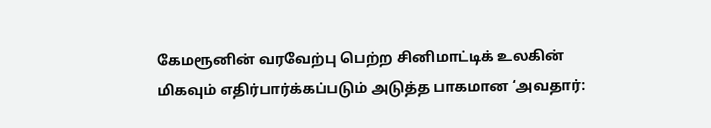கேமரூனின் வரவேற்பு பெற்ற சினிமாட்டிக் உலகின் மிகவும் எதிர்பார்க்கப்படும் அடுத்த பாகமான ‘அவதார்: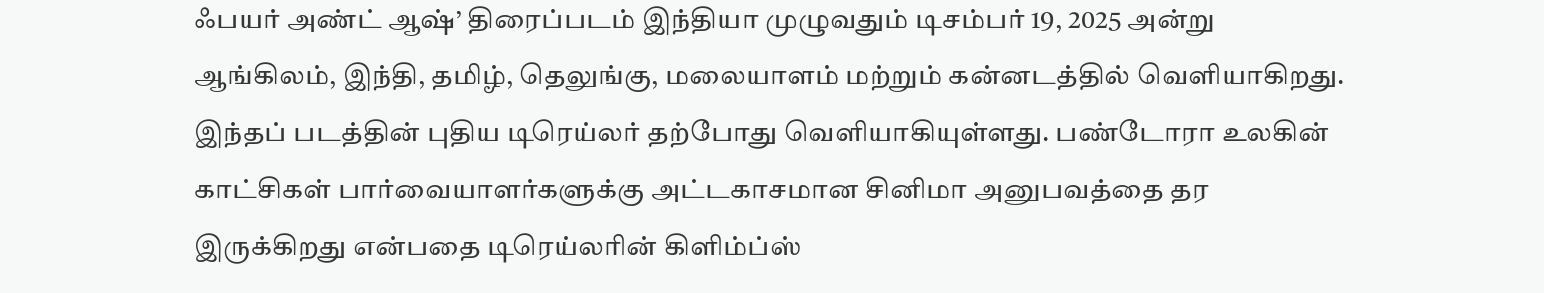ஃபயர் அண்ட் ஆஷ்’ திரைப்படம் இந்தியா முழுவதும் டிசம்பர் 19, 2025 அன்று ஆங்கிலம், இந்தி, தமிழ், தெலுங்கு, மலையாளம் மற்றும் கன்னடத்தில் வெளியாகிறது. இந்தப் படத்தின் புதிய டிரெய்லர் தற்போது வெளியாகியுள்ளது. பண்டோரா உலகின் காட்சிகள் பார்வையாளர்களுக்கு அட்டகாசமான சினிமா அனுபவத்தை தர இருக்கிறது என்பதை டிரெய்லரின் கிளிம்ப்ஸ்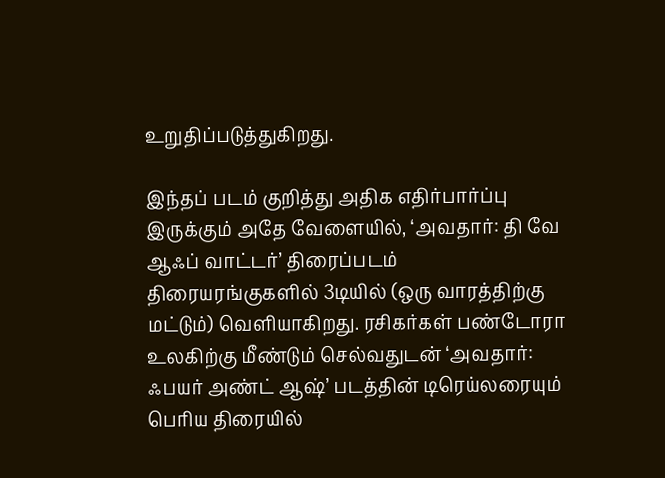உறுதிப்படுத்துகிறது.

இந்தப் படம் குறித்து அதிக எதிர்பார்ப்பு இருக்கும் அதே வேளையில், ‘அவதார்: தி வே ஆஃப் வாட்டர்’ திரைப்படம் திரையரங்குகளில் 3டியில் (ஒரு வாரத்திற்கு மட்டும்) வெளியாகிறது. ரசிகர்கள் பண்டோரா உலகிற்கு மீண்டும் செல்வதுடன் ‘அவதார்: ஃபயர் அண்ட் ஆஷ்’ படத்தின் டிரெய்லரையும் பெரிய திரையில்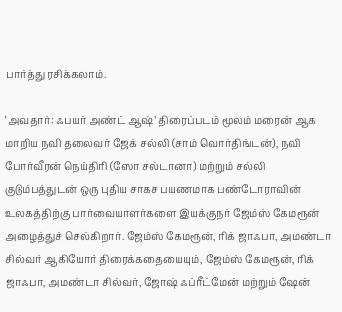பார்த்து ரசிக்கலாம்.

‘அவதார்: ஃபயர் அண்ட் ஆஷ்’ திரைப்படம் மூலம் மரைன் ஆக மாறிய நவி தலைவர் ஜேக் சல்லி (சாம் வொர்திங்டன்), நவி போர்வீரன் நெய்திரி (ஸோ சல்டானா) மற்றும் சல்லி குடும்பத்துடன் ஒரு புதிய சாகச பயணமாக பண்டோராவின் உலகத்திற்கு பார்வையாளர்களை இயக்குநர் ஜேம்ஸ் கேமரூன் அழைத்துச் செல்கிறார். ஜேம்ஸ் கேமரூன், ரிக் ஜாஃபா, அமண்டா சில்வர் ஆகியோர் திரைக்கதையையும், ஜேம்ஸ் கேமரூன், ரிக் ஜாஃபா, அமண்டா சில்வர், ஜோஷ் ஃப்ரீட்மேன் மற்றும் ஷேன்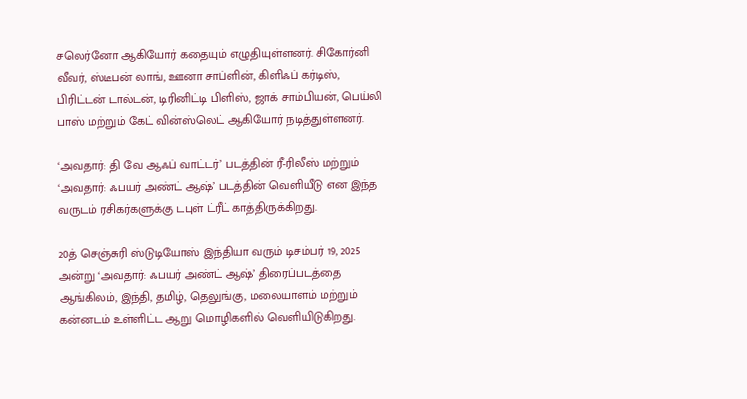சலெர்னோ ஆகியோர் கதையும் எழுதியுள்ளனர். சிகோர்னி வீவர், ஸ்டீபன் லாங், ஊனா சாப்ளின், கிளிஃப் கர்டிஸ், பிரிட்டன் டால்டன், டிரினிட்டி பிளிஸ், ஜாக் சாம்பியன், பெய்லி பாஸ் மற்றும் கேட் வின்ஸ்லெட் ஆகியோர் நடித்துள்ளனர்.

‘அவதார்: தி வே ஆஃப் வாட்டர்’ படத்தின் ரீ-ரிலீஸ் மற்றும் ‘அவதார்: ஃபயர் அண்ட் ஆஷ்’ படத்தின் வெளியீடு என இந்த வருடம் ரசிகர்களுக்கு டபுள் ட்ரீட் காத்திருக்கிறது.

20த் செஞ்சுரி ஸ்டுடியோஸ் இந்தியா வரும் டிசம்பர் 19, 2025 அன்று ‘அவதார்: ஃபயர் அண்ட் ஆஷ்’ திரைப்படத்தை ஆங்கிலம், இந்தி, தமிழ், தெலுங்கு, மலையாளம் மற்றும் கன்னடம் உள்ளிட்ட ஆறு மொழிகளில் வெளியிடுகிறது.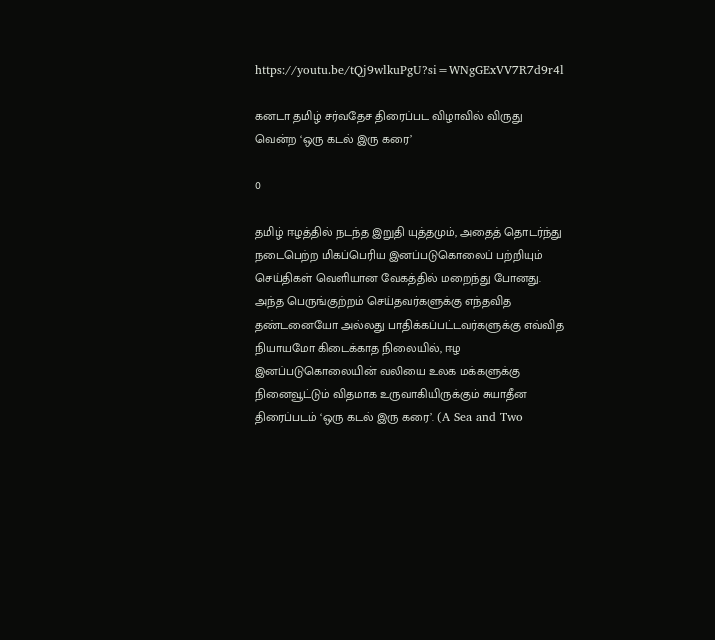https://youtu.be/tQj9wlkuPgU?si=WNgGExVV7R7d9r4l

கனடா தமிழ் சர்வதேச திரைப்பட விழாவில் விருது வென்ற ‘ஒரு கடல் இரு கரை’

0

தமிழ் ஈழத்தில் நடந்த இறுதி யுத்தமும், அதைத் தொடர்ந்து நடைபெற்ற மிகப்பெரிய இனப்படுகொலைப் பற்றியும் செய்திகள் வெளியான வேகத்தில் மறைந்து போனது. அந்த பெருங்குற்றம் செய்தவர்களுக்கு எந்தவித தண்டனையோ அல்லது பாதிக்கப்பட்டவர்களுக்கு எவ்வித நியாயமோ கிடைக்காத நிலையில், ஈழ இனப்படுகொலையின் வலியை உலக மக்களுக்கு நினைவூட்டும் விதமாக உருவாகியிருக்கும் சுயாதீன திரைப்படம் ‘ஒரு கடல் இரு கரை’. (A Sea and Two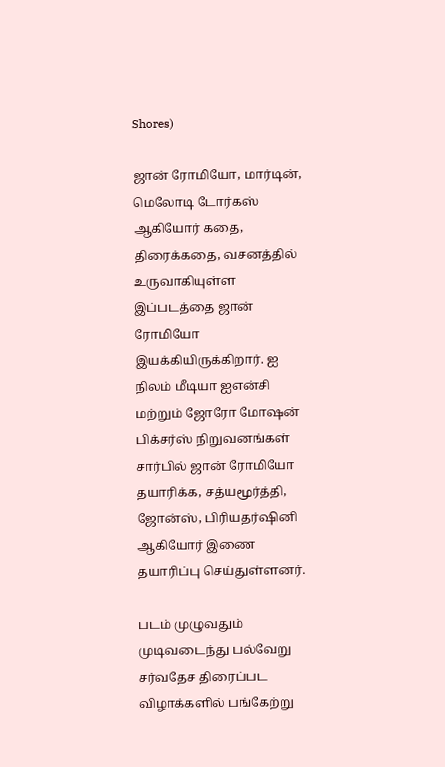Shores)

ஜான் ரோமியோ, மார்டின், மெலோடி டோர்கஸ் ஆகியோர் கதை, திரைக்கதை, வசனத்தில் உருவாகியுள்ள இப்படத்தை ஜான் ரோமியோ இயக்கியிருக்கிறார். ஐ நிலம் மீடியா ஐஎன்சி மற்றும் ஜோரோ மோஷன் பிக்சர்ஸ் நிறுவனங்கள் சார்பில் ஜான் ரோமியோ தயாரிக்க, சத்யமூர்த்தி, ஜோன்ஸ், பிரியதர்ஷினி ஆகியோர் இணை தயாரிப்பு செய்துள்ளனர்.

படம் முழுவதும் முடிவடைந்து பல்வேறு சர்வதேச திரைப்பட விழாக்களில் பங்கேற்று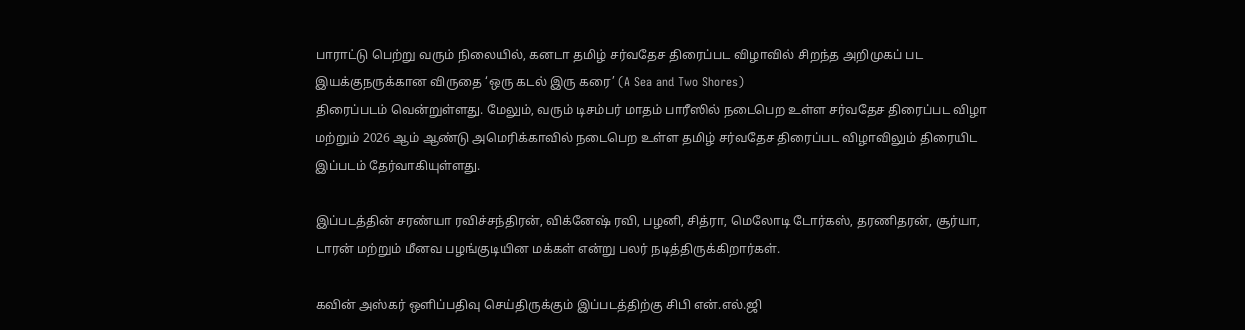பாராட்டு பெற்று வரும் நிலையில், கனடா தமிழ் சர்வதேச திரைப்பட விழாவில் சிறந்த அறிமுகப் பட இயக்குநருக்கான விருதை ‘ஒரு கடல் இரு கரை’ (A Sea and Two Shores)
திரைப்படம் வென்றுள்ளது. மேலும், வரும் டிசம்பர் மாதம் பாரீஸில் நடைபெற உள்ள சர்வதேச திரைப்பட விழா மற்றும் 2026 ஆம் ஆண்டு அமெரிக்காவில் நடைபெற உள்ள தமிழ் சர்வதேச திரைப்பட விழாவிலும் திரையிட இப்படம் தேர்வாகியுள்ளது.

இப்படத்தின் சரண்யா ரவிச்சந்திரன், விக்னேஷ் ரவி, பழனி, சித்ரா, மெலோடி டோர்கஸ், தரணிதரன், சூர்யா, டாரன் மற்றும் மீனவ பழங்குடியின மக்கள் என்று பலர் நடித்திருக்கிறார்கள்.

கவின் அஸ்கர் ஒளிப்பதிவு செய்திருக்கும் இப்படத்திற்கு சிபி என்.எல்.ஜி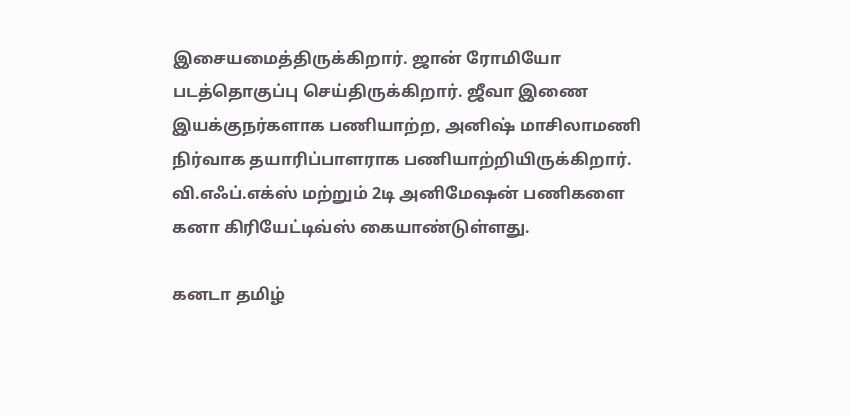இசையமைத்திருக்கிறார். ஜான் ரோமியோ படத்தொகுப்பு செய்திருக்கிறார். ஜீவா இணை இயக்குநர்களாக பணியாற்ற, அனிஷ் மாசிலாமணி நிர்வாக தயாரிப்பாளராக பணியாற்றியிருக்கிறார். வி.எஃப்.எக்ஸ் மற்றும் 2டி அனிமேஷன் பணிகளை கனா கிரியேட்டிவ்ஸ் கையாண்டுள்ளது.

கனடா தமிழ்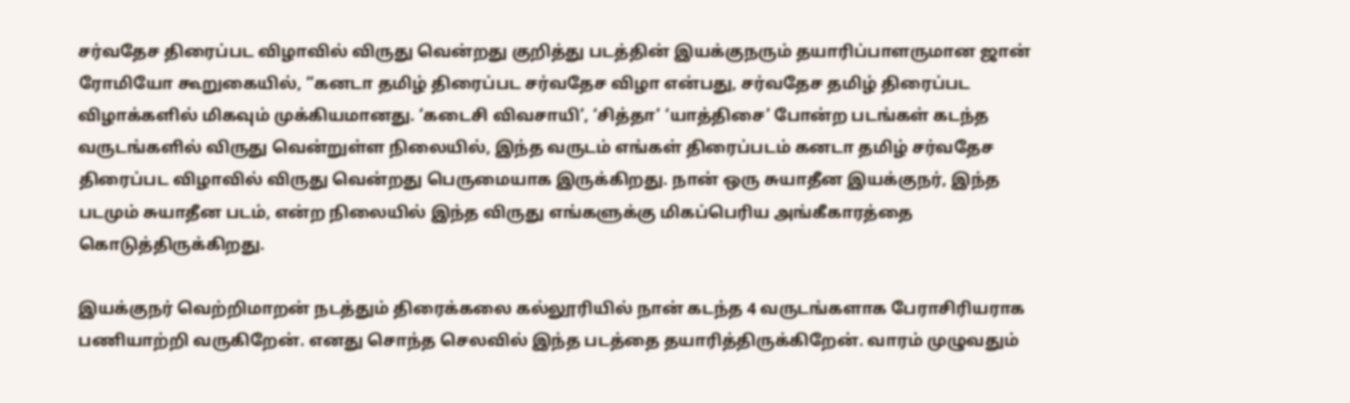சர்வதேச திரைப்பட விழாவில் விருது வென்றது குறித்து படத்தின் இயக்குநரும் தயாரிப்பாளருமான ஜான் ரோமியோ கூறுகையில், “கனடா தமிழ் திரைப்பட சர்வதேச விழா என்பது, சர்வதேச தமிழ் திரைப்பட விழாக்களில் மிகவும் முக்கியமானது. ‘கடைசி விவசாயி’, ‘சித்தா’ ‘யாத்திசை’ போன்ற படங்கள் கடந்த வருடங்களில் விருது வென்றுள்ள நிலையில், இந்த வருடம் எங்கள் திரைப்படம் கனடா தமிழ் சர்வதேச திரைப்பட விழாவில் விருது வென்றது பெருமையாக இருக்கிறது. நான் ஒரு சுயாதீன இயக்குநர், இந்த படமும் சுயாதீன படம், என்ற நிலையில் இந்த விருது எங்களுக்கு மிகப்பெரிய அங்கீகாரத்தை கொடுத்திருக்கிறது.

இயக்குநர் வெற்றிமாறன் நடத்தும் திரைக்கலை கல்லூரியில் நான் கடந்த 4 வருடங்களாக பேராசிரியராக பணியாற்றி வருகிறேன். எனது சொந்த செலவில் இந்த படத்தை தயாரித்திருக்கிறேன். வாரம் முழுவதும்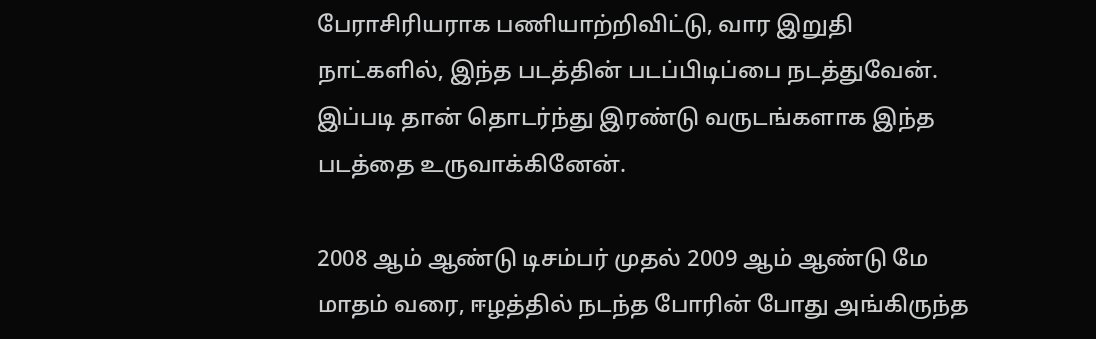பேராசிரியராக பணியாற்றிவிட்டு, வார இறுதி நாட்களில், இந்த படத்தின் படப்பிடிப்பை நடத்துவேன். இப்படி தான் தொடர்ந்து இரண்டு வருடங்களாக இந்த படத்தை உருவாக்கினேன்.

2008 ஆம் ஆண்டு டிசம்பர் முதல் 2009 ஆம் ஆண்டு மே மாதம் வரை, ஈழத்தில் நடந்த போரின் போது அங்கிருந்த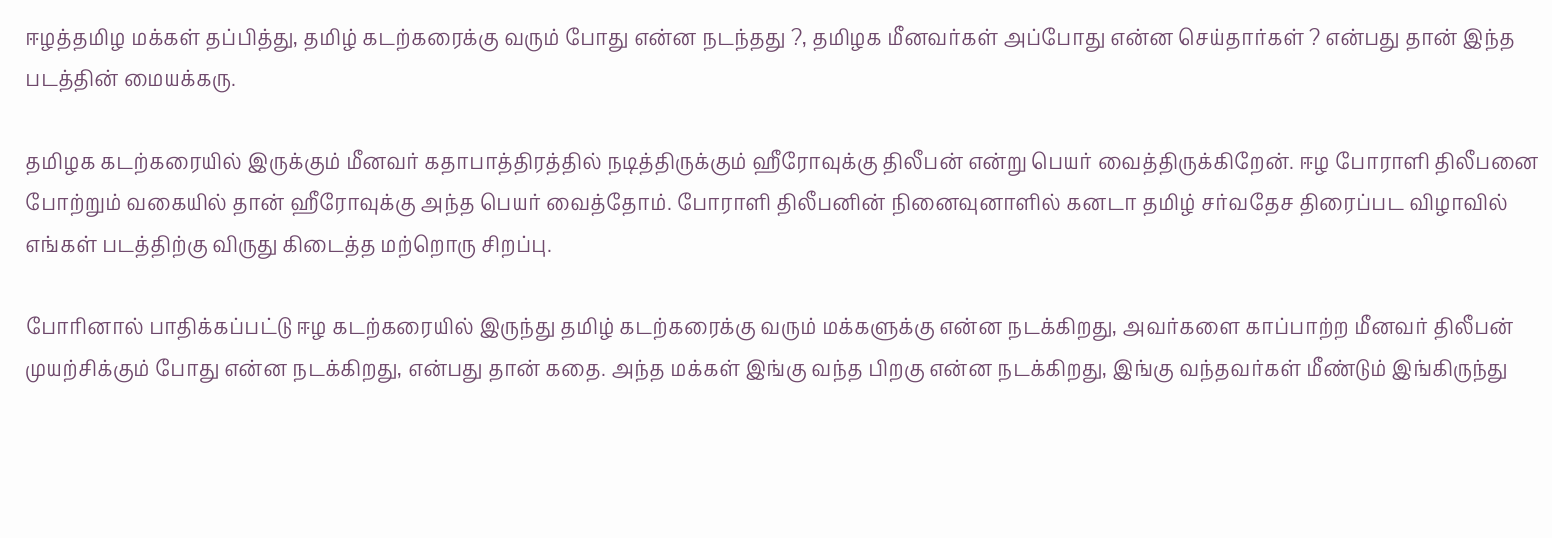ஈழத்தமிழ மக்கள் தப்பித்து, தமிழ் கடற்கரைக்கு வரும் போது என்ன நடந்தது ?, தமிழக மீனவர்கள் அப்போது என்ன செய்தார்கள் ? என்பது தான் இந்த படத்தின் மையக்கரு.

தமிழக கடற்கரையில் இருக்கும் மீனவர் கதாபாத்திரத்தில் நடித்திருக்கும் ஹீரோவுக்கு திலீபன் என்று பெயர் வைத்திருக்கிறேன். ஈழ போராளி திலீபனை போற்றும் வகையில் தான் ஹீரோவுக்கு அந்த பெயர் வைத்தோம். போராளி திலீபனின் நினைவுனாளில் கனடா தமிழ் சர்வதேச திரைப்பட விழாவில் எங்கள் படத்திற்கு விருது கிடைத்த மற்றொரு சிறப்பு.

போரினால் பாதிக்கப்பட்டு ஈழ கடற்கரையில் இருந்து தமிழ் கடற்கரைக்கு வரும் மக்களுக்கு என்ன நடக்கிறது, அவர்களை காப்பாற்ற மீனவர் திலீபன் முயற்சிக்கும் போது என்ன நடக்கிறது, என்பது தான் கதை. அந்த மக்கள் இங்கு வந்த பிறகு என்ன நடக்கிறது, இங்கு வந்தவர்கள் மீண்டும் இங்கிருந்து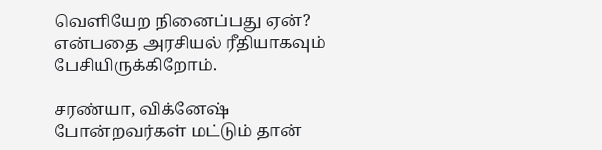வெளியேற நினைப்பது ஏன்? என்பதை அரசியல் ரீதியாகவும் பேசியிருக்கிறோம்.

சரண்யா, விக்னேஷ் போன்றவர்கள் மட்டும் தான்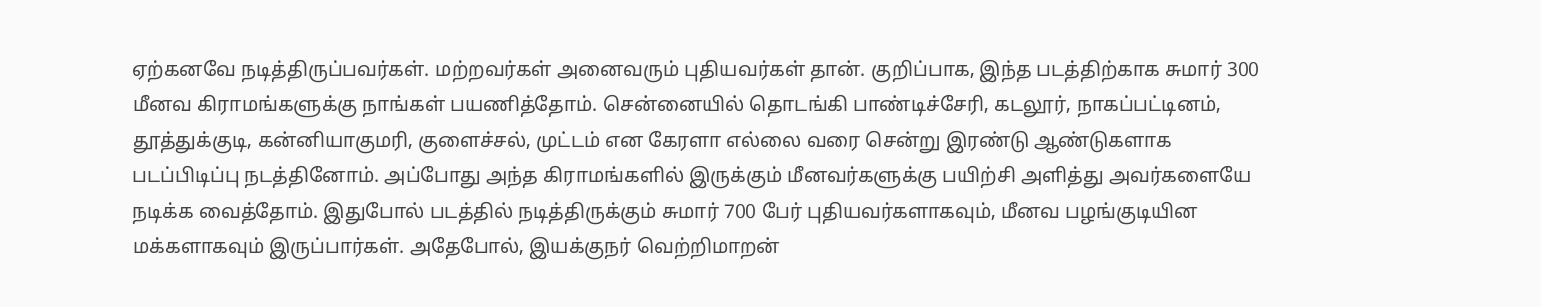ஏற்கனவே நடித்திருப்பவர்கள். மற்றவர்கள் அனைவரும் புதியவர்கள் தான். குறிப்பாக, இந்த படத்திற்காக சுமார் 300 மீனவ கிராமங்களுக்கு நாங்கள் பயணித்தோம். சென்னையில் தொடங்கி பாண்டிச்சேரி, கடலூர், நாகப்பட்டினம், தூத்துக்குடி, கன்னியாகுமரி, குளைச்சல், முட்டம் என கேரளா எல்லை வரை சென்று இரண்டு ஆண்டுகளாக படப்பிடிப்பு நடத்தினோம். அப்போது அந்த கிராமங்களில் இருக்கும் மீனவர்களுக்கு பயிற்சி அளித்து அவர்களையே நடிக்க வைத்தோம். இதுபோல் படத்தில் நடித்திருக்கும் சுமார் 700 பேர் புதியவர்களாகவும், மீனவ பழங்குடியின மக்களாகவும் இருப்பார்கள். அதேபோல், இயக்குநர் வெற்றிமாறன்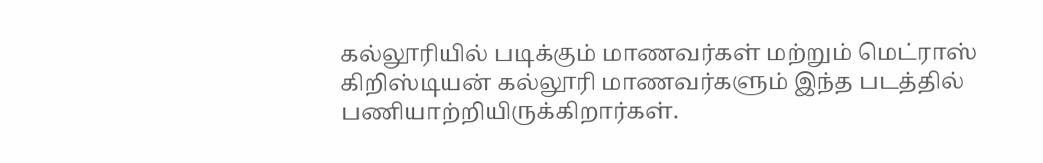கல்லூரியில் படிக்கும் மாணவர்கள் மற்றும் மெட்ராஸ் கிறிஸ்டியன் கல்லூரி மாணவர்களும் இந்த படத்தில் பணியாற்றியிருக்கிறார்கள்.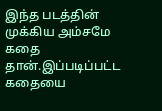இந்த படத்தின் முக்கிய அம்சமே கதை தான்.இப்படிப்பட்ட கதையை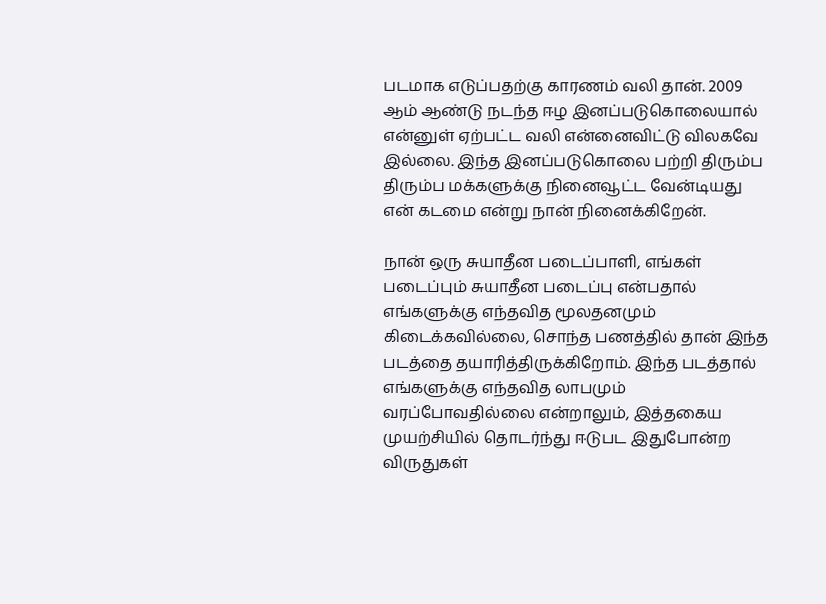படமாக எடுப்பதற்கு காரணம் வலி தான். 2009 ஆம் ஆண்டு நடந்த ஈழ இனப்படுகொலையால் என்னுள் ஏற்பட்ட வலி என்னைவிட்டு விலகவே இல்லை. இந்த இனப்படுகொலை பற்றி திரும்ப திரும்ப மக்களுக்கு நினைவூட்ட வேன்டியது என் கடமை என்று நான் நினைக்கிறேன்.

நான் ஒரு சுயாதீன படைப்பாளி, எங்கள் படைப்பும் சுயாதீன படைப்பு என்பதால் எங்களுக்கு எந்தவித மூலதனமும் கிடைக்கவில்லை, சொந்த பணத்தில் தான் இந்த படத்தை தயாரித்திருக்கிறோம். இந்த படத்தால் எங்களுக்கு எந்தவித லாபமும் வரப்போவதில்லை என்றாலும், இத்தகைய முயற்சியில் தொடர்ந்து ஈடுபட இதுபோன்ற விருதுகள்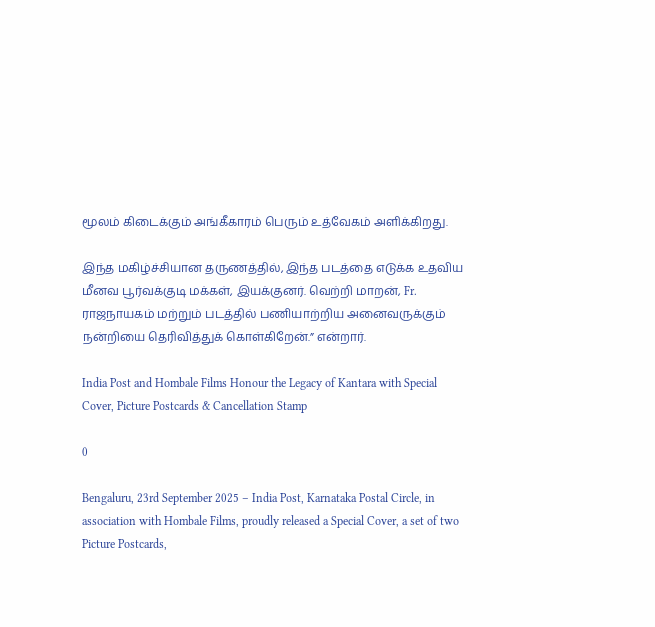மூலம் கிடைக்கும் அங்கீகாரம் பெரும் உத்வேகம் அளிக்கிறது.

இந்த மகிழ்ச்சியான தருணத்தில், இந்த படத்தை எடுக்க உதவிய மீனவ பூர்வக்குடி மக்கள், இயக்குனர். வெற்றி மாறன், Fr. ராஜநாயகம் மற்றும் படத்தில் பணியாற்றிய அனைவருக்கும் நன்றியை தெரிவித்துக் கொள்கிறேன்.” என்றார்.

India Post and Hombale Films Honour the Legacy of Kantara with Special Cover, Picture Postcards & Cancellation Stamp

0

Bengaluru, 23rd September 2025 – India Post, Karnataka Postal Circle, in association with Hombale Films, proudly released a Special Cover, a set of two Picture Postcards,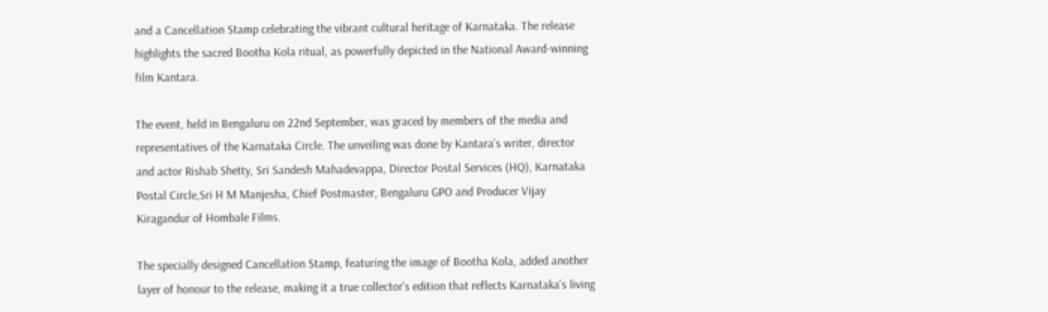and a Cancellation Stamp celebrating the vibrant cultural heritage of Karnataka. The release highlights the sacred Bootha Kola ritual, as powerfully depicted in the National Award-winning film Kantara.

The event, held in Bengaluru on 22nd September, was graced by members of the media and representatives of the Karnataka Circle. The unveiling was done by Kantara’s writer, director and actor Rishab Shetty, Sri Sandesh Mahadevappa, Director Postal Services (HQ), Karnataka Postal Circle,Sri H M Manjesha, Chief Postmaster, Bengaluru GPO and Producer Vijay Kiragandur of Hombale Films.

The specially designed Cancellation Stamp, featuring the image of Bootha Kola, added another layer of honour to the release, making it a true collector’s edition that reflects Karnataka’s living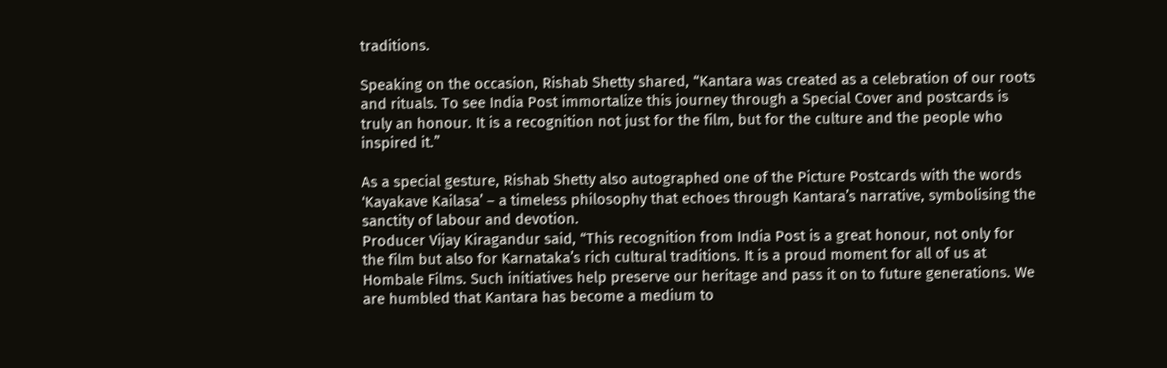traditions.

Speaking on the occasion, Rishab Shetty shared, “Kantara was created as a celebration of our roots and rituals. To see India Post immortalize this journey through a Special Cover and postcards is truly an honour. It is a recognition not just for the film, but for the culture and the people who inspired it.”

As a special gesture, Rishab Shetty also autographed one of the Picture Postcards with the words ‘Kayakave Kailasa’ – a timeless philosophy that echoes through Kantara’s narrative, symbolising the sanctity of labour and devotion.
Producer Vijay Kiragandur said, “This recognition from India Post is a great honour, not only for the film but also for Karnataka’s rich cultural traditions. It is a proud moment for all of us at Hombale Films. Such initiatives help preserve our heritage and pass it on to future generations. We are humbled that Kantara has become a medium to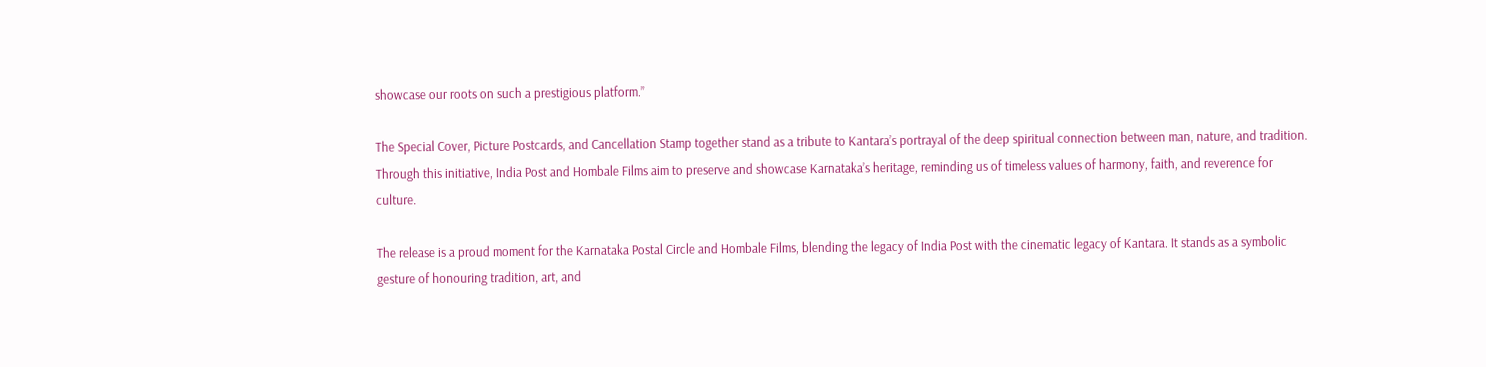showcase our roots on such a prestigious platform.”

The Special Cover, Picture Postcards, and Cancellation Stamp together stand as a tribute to Kantara’s portrayal of the deep spiritual connection between man, nature, and tradition. Through this initiative, India Post and Hombale Films aim to preserve and showcase Karnataka’s heritage, reminding us of timeless values of harmony, faith, and reverence for culture.

The release is a proud moment for the Karnataka Postal Circle and Hombale Films, blending the legacy of India Post with the cinematic legacy of Kantara. It stands as a symbolic gesture of honouring tradition, art, and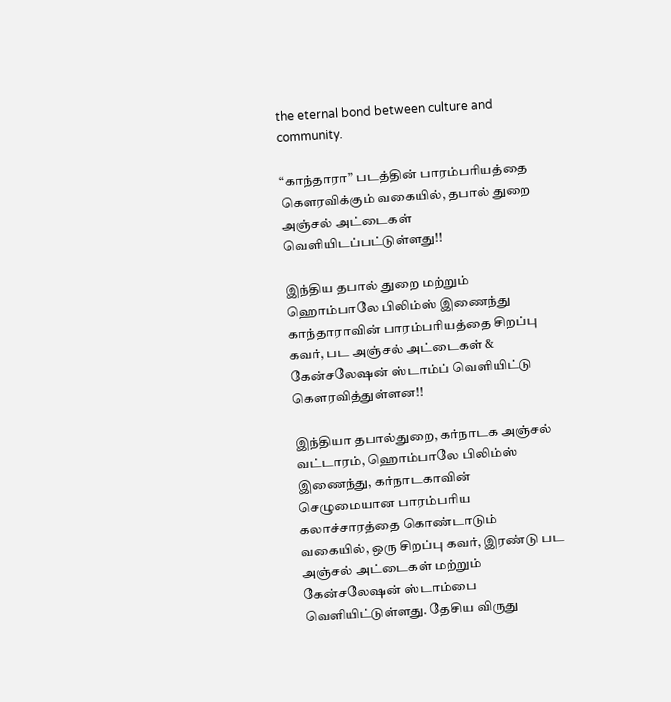the eternal bond between culture and community.

“காந்தாரா” படத்தின் பாரம்பரியத்தை கௌரவிக்கும் வகையில், தபால் துறை அஞ்சல் அட்டைகள் வெளியிடப்பட்டுள்ளது!!

இந்திய தபால் துறை மற்றும் ஹொம்பாலே பிலிம்ஸ் இணைந்து காந்தாராவின் பாரம்பரியத்தை சிறப்பு கவர், பட அஞ்சல் அட்டைகள் & கேன்சலேஷன் ஸ்டாம்ப் வெளியிட்டு கௌரவித்துள்ளன!!

இந்தியா தபால்துறை, கர்நாடக அஞ்சல் வட்டாரம், ஹொம்பாலே பிலிம்ஸ் இணைந்து, கர்நாடகாவின் செழுமையான பாரம்பரிய கலாச்சாரத்தை கொண்டாடும் வகையில், ஒரு சிறப்பு கவர், இரண்டு பட அஞ்சல் அட்டைகள் மற்றும் கேன்சலேஷன் ஸ்டாம்பை வெளியிட்டுள்ளது. தேசிய விருது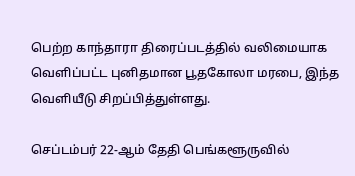பெற்ற காந்தாரா திரைப்படத்தில் வலிமையாக வெளிப்பட்ட புனிதமான பூதகோலா மரபை, இந்த வெளியீடு சிறப்பித்துள்ளது.

செப்டம்பர் 22-ஆம் தேதி பெங்களூருவில்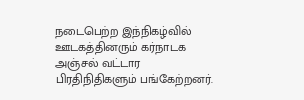நடைபெற்ற இந்நிகழ்வில் ஊடகத்தினரும் கர்நாடக அஞ்சல் வட்டார பிரதிநிதிகளும் பங்கேற்றனர்.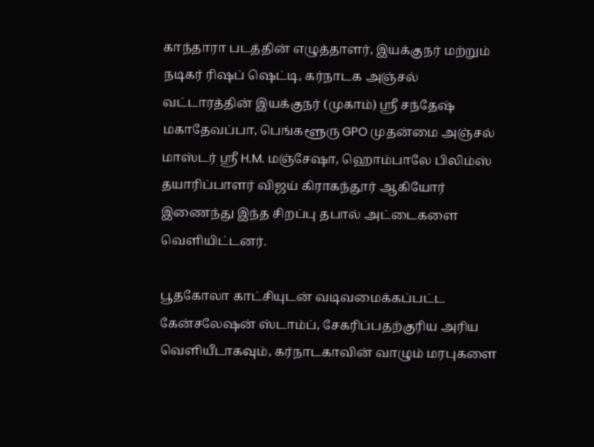காந்தாரா படத்தின் எழுத்தாளர், இயக்குநர் மற்றும் நடிகர் ரிஷப் ஷெட்டி, கர்நாடக அஞ்சல் வட்டாரத்தின் இயக்குநர் (முகாம்) ஸ்ரீ சந்தேஷ் மகாதேவப்பா, பெங்களூரு GPO முதன்மை அஞ்சல் மாஸ்டர் ஸ்ரீ H.M. மஞ்சேஷா, ஹொம்பாலே பிலிம்ஸ் தயாரிப்பாளர் விஜய் கிராகந்தூர் ஆகியோர் இணைந்து இந்த சிறப்பு தபால் அட்டைகளை வெளியிட்டனர்.

பூதகோலா காட்சியுடன் வடிவமைக்கப்பட்ட கேன்சலேஷன் ஸ்டாம்ப், சேகரிப்பதற்குரிய அரிய வெளியீடாகவும், கர்நாடகாவின் வாழும் மரபுகளை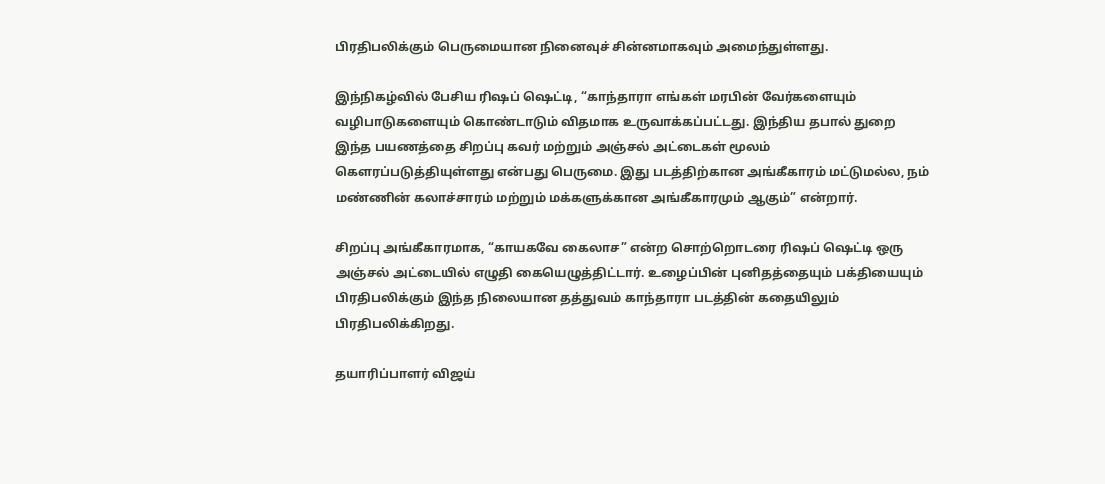பிரதிபலிக்கும் பெருமையான நினைவுச் சின்னமாகவும் அமைந்துள்ளது.

இந்நிகழ்வில் பேசிய ரிஷப் ஷெட்டி, “காந்தாரா எங்கள் மரபின் வேர்களையும் வழிபாடுகளையும் கொண்டாடும் விதமாக உருவாக்கப்பட்டது. இந்திய தபால் துறை இந்த பயணத்தை சிறப்பு கவர் மற்றும் அஞ்சல் அட்டைகள் மூலம் கௌரப்படுத்தியுள்ளது என்பது பெருமை. இது படத்திற்கான அங்கீகாரம் மட்டுமல்ல, நம் மண்ணின் கலாச்சாரம் மற்றும் மக்களுக்கான அங்கீகாரமும் ஆகும்” என்றார்.

சிறப்பு அங்கீகாரமாக, “காயகவே கைலாச” என்ற சொற்றொடரை ரிஷப் ஷெட்டி ஒரு அஞ்சல் அட்டையில் எழுதி கையெழுத்திட்டார். உழைப்பின் புனிதத்தையும் பக்தியையும் பிரதிபலிக்கும் இந்த நிலையான தத்துவம் காந்தாரா படத்தின் கதையிலும் பிரதிபலிக்கிறது.

தயாரிப்பாளர் விஜய்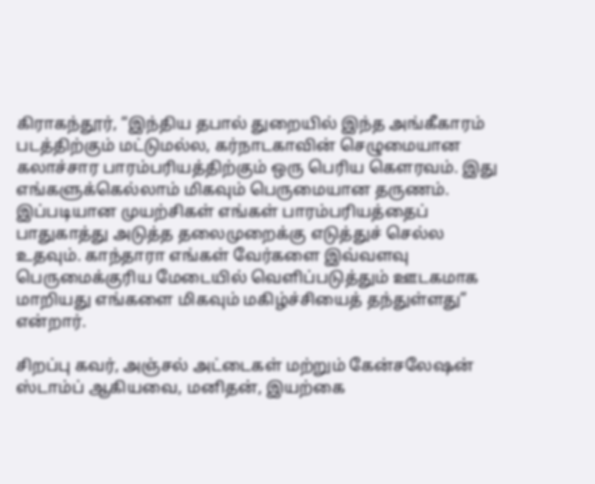கிராகந்தூர், “இந்திய தபால் துறையில் இந்த அங்கீகாரம் படத்திற்கும் மட்டுமல்ல, கர்நாடகாவின் செழுமையான கலாச்சார பாரம்பரியத்திற்கும் ஒரு பெரிய கௌரவம். இது எங்களுக்கெல்லாம் மிகவும் பெருமையான தருணம். இப்படியான முயற்சிகள் எங்கள் பாரம்பரியத்தைப் பாதுகாத்து அடுத்த தலைமுறைக்கு எடுத்துச் செல்ல உதவும். காந்தாரா எங்கள் வேர்களை இவ்வளவு பெருமைக்குரிய மேடையில் வெளிப்படுத்தும் ஊடகமாக மாறியது எங்களை மிகவும் மகிழ்ச்சியைத் தந்துள்ளது” என்றார்.

சிறப்பு கவர், அஞ்சல் அட்டைகள் மற்றும் கேன்சலேஷன் ஸ்டாம்ப் ஆகியவை, மனிதன், இயற்கை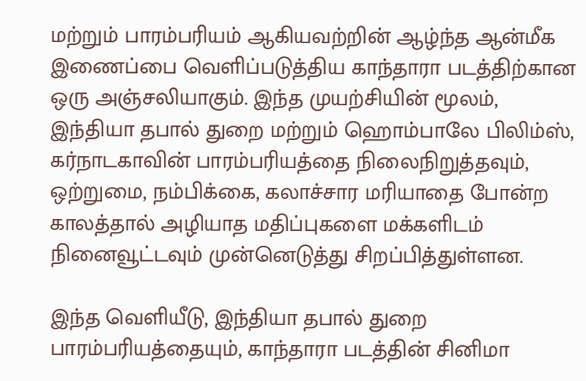மற்றும் பாரம்பரியம் ஆகியவற்றின் ஆழ்ந்த ஆன்மீக இணைப்பை வெளிப்படுத்திய காந்தாரா படத்திற்கான ஒரு அஞ்சலியாகும். இந்த முயற்சியின் மூலம், இந்தியா தபால் துறை மற்றும் ஹொம்பாலே பிலிம்ஸ், கர்நாடகாவின் பாரம்பரியத்தை நிலைநிறுத்தவும், ஒற்றுமை, நம்பிக்கை, கலாச்சார மரியாதை போன்ற காலத்தால் அழியாத மதிப்புகளை மக்களிடம் நினைவூட்டவும் முன்னெடுத்து சிறப்பித்துள்ளன.

இந்த வெளியீடு, இந்தியா தபால் துறை பாரம்பரியத்தையும், காந்தாரா படத்தின் சினிமா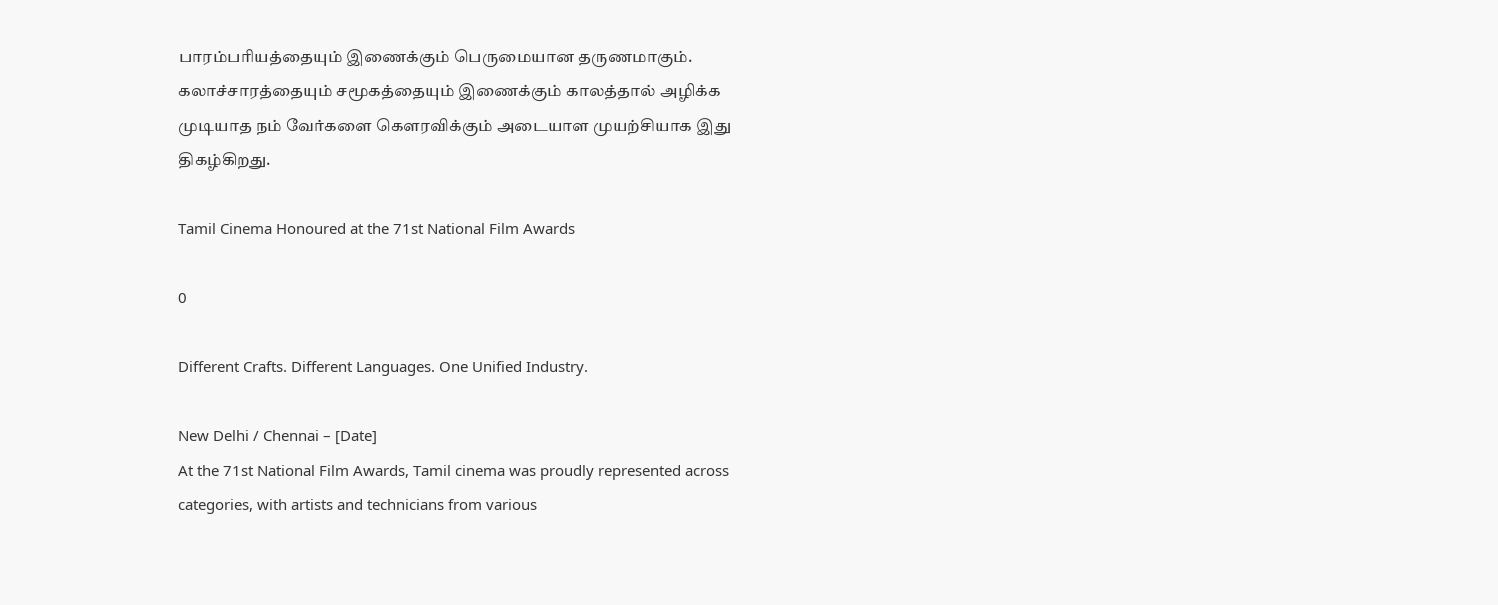பாரம்பரியத்தையும் இணைக்கும் பெருமையான தருணமாகும். கலாச்சாரத்தையும் சமூகத்தையும் இணைக்கும் காலத்தால் அழிக்க முடியாத நம் வேர்களை கௌரவிக்கும் அடையாள முயற்சியாக இது திகழ்கிறது.

Tamil Cinema Honoured at the 71st National Film Awards

0

Different Crafts. Different Languages. One Unified Industry.

New Delhi / Chennai – [Date]
At the 71st National Film Awards, Tamil cinema was proudly represented across categories, with artists and technicians from various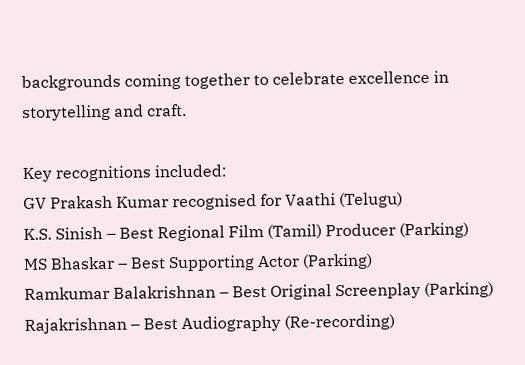backgrounds coming together to celebrate excellence in storytelling and craft.

Key recognitions included:
GV Prakash Kumar recognised for Vaathi (Telugu)
K.S. Sinish – Best Regional Film (Tamil) Producer (Parking)
MS Bhaskar – Best Supporting Actor (Parking)
Ramkumar Balakrishnan – Best Original Screenplay (Parking)
Rajakrishnan – Best Audiography (Re-recording)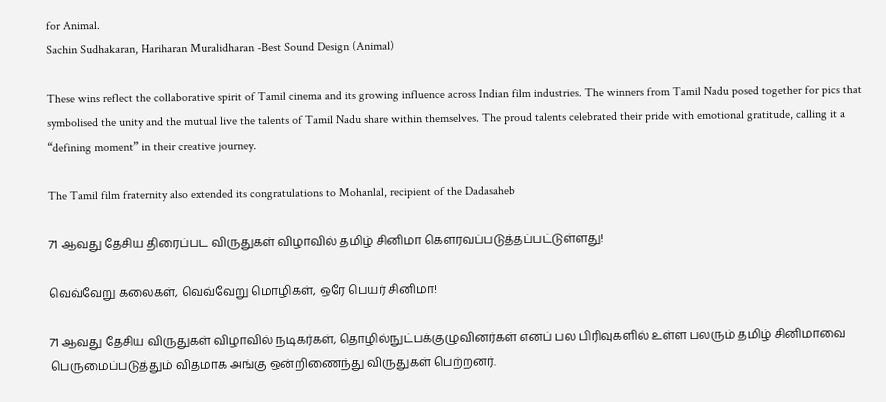for Animal.
Sachin Sudhakaran, Hariharan Muralidharan -Best Sound Design (Animal)

These wins reflect the collaborative spirit of Tamil cinema and its growing influence across Indian film industries. The winners from Tamil Nadu posed together for pics that symbolised the unity and the mutual live the talents of Tamil Nadu share within themselves. The proud talents celebrated their pride with emotional gratitude, calling it a “defining moment” in their creative journey.

The Tamil film fraternity also extended its congratulations to Mohanlal, recipient of the Dadasaheb

71 ஆவது தேசிய திரைப்பட விருதுகள் விழாவில் தமிழ் சினிமா கெளரவப்படுத்தப்பட்டுள்ளது!

வெவ்வேறு கலைகள், வெவ்வேறு மொழிகள், ஒரே பெயர் சினிமா!

71 ஆவது தேசிய விருதுகள் விழாவில் நடிகர்கள், தொழில்நுட்பக்குழுவினர்கள் எனப் பல பிரிவுகளில் உள்ள பலரும் தமிழ் சினிமாவை பெருமைப்படுத்தும் விதமாக அங்கு ஒன்றிணைந்து விருதுகள் பெற்றனர்.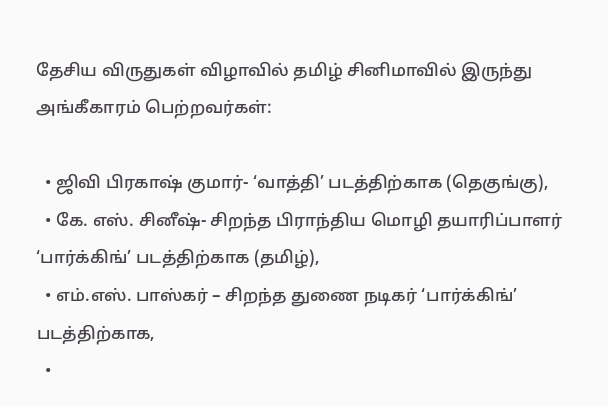தேசிய விருதுகள் விழாவில் தமிழ் சினிமாவில் இருந்து அங்கீகாரம் பெற்றவர்கள்:

  • ஜிவி பிரகாஷ் குமார்- ‘வாத்தி’ படத்திற்காக (தெகுங்கு),
  • கே. எஸ். சினீஷ்- சிறந்த பிராந்திய மொழி தயாரிப்பாளர் ‘பார்க்கிங்’ படத்திற்காக (தமிழ்),
  • எம்.எஸ். பாஸ்கர் – சிறந்த துணை நடிகர் ‘பார்க்கிங்’ படத்திற்காக,
  •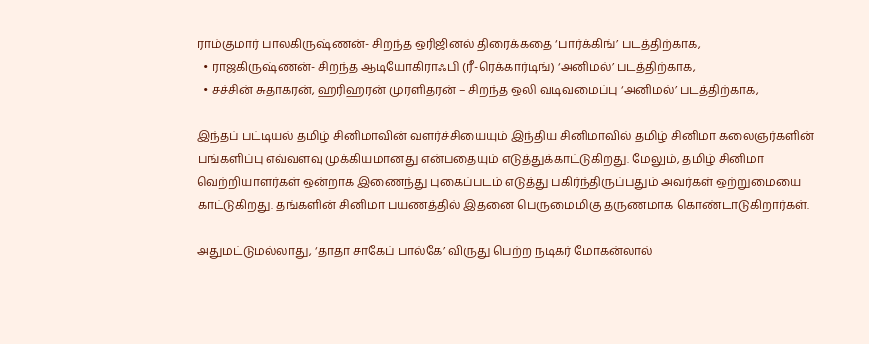ராம்குமார் பாலகிருஷ்ணன்- சிறந்த ஒரிஜினல் திரைக்கதை ‘பார்க்கிங்’ படத்திற்காக,
  • ராஜகிருஷ்ணன்- சிறந்த ஆடியோகிராஃபி (ரீ-ரெக்கார்டிங்) ‘அனிமல்’ படத்திற்காக,
  • சச்சின் சுதாகரன், ஹரிஹரன் முரளிதரன் – சிறந்த ஒலி வடிவமைப்பு ‘அனிமல்’ படத்திற்காக,

இந்தப் பட்டியல் தமிழ் சினிமாவின் வளர்ச்சியையும் இந்திய சினிமாவில் தமிழ் சினிமா கலைஞர்களின் பங்களிப்பு எவ்வளவு முக்கியமானது என்பதையும் எடுத்துக்காட்டுகிறது. மேலும், தமிழ் சினிமா வெற்றியாளர்கள் ஒன்றாக இணைந்து புகைப்படம் எடுத்து பகிர்ந்திருப்பதும் அவர்கள் ஒற்றுமையை காட்டுகிறது. தங்களின் சினிமா பயணத்தில் இதனை பெருமைமிகு தருணமாக கொண்டாடுகிறார்கள்.

அதுமட்டுமல்லாது, ‘தாதா சாகேப் பால்கே’ விருது பெற்ற நடிகர் மோகன்லால்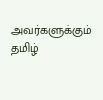அவர்களுக்கும் தமிழ்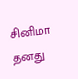சினிமா தனது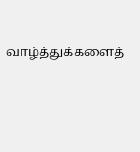வாழ்த்துக்களைத்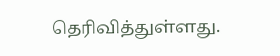தெரிவித்துள்ளது.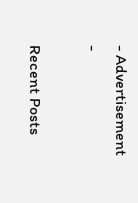- Advertisement -

Recent Posts